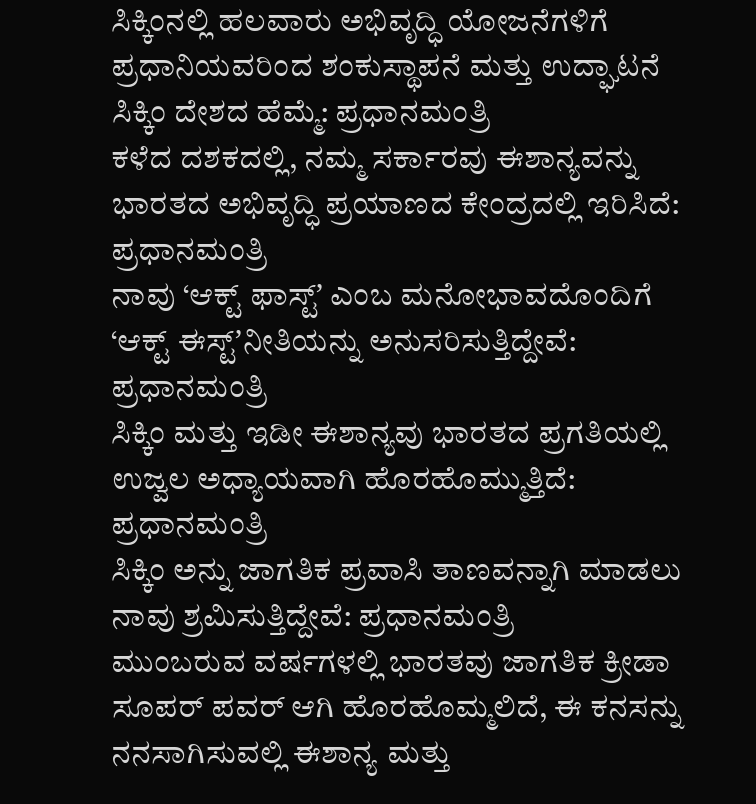ಸಿಕ್ಕಿಂನಲ್ಲಿ ಹಲವಾರು ಅಭಿವೃದ್ಧಿ ಯೋಜನೆಗಳಿಗೆ ಪ್ರಧಾನಿಯವರಿಂದ ಶಂಕುಸ್ಥಾಪನೆ ಮತ್ತು ಉದ್ಘಾಟನೆ
ಸಿಕ್ಕಿಂ ದೇಶದ ಹೆಮ್ಮೆ: ಪ್ರಧಾನಮಂತ್ರಿ
ಕಳೆದ ದಶಕದಲ್ಲಿ, ನಮ್ಮ ಸರ್ಕಾರವು ಈಶಾನ್ಯವನ್ನು ಭಾರತದ ಅಭಿವೃದ್ಧಿ ಪ್ರಯಾಣದ ಕೇಂದ್ರದಲ್ಲಿ ಇರಿಸಿದೆ: ಪ್ರಧಾನಮಂತ್ರಿ
ನಾವು ‘ಆಕ್ಟ್ ಫಾಸ್ಟ್ʼ ಎಂಬ ಮನೋಭಾವದೊಂದಿಗೆ ‘ಆಕ್ಟ್ ಈಸ್ಟ್ʼನೀತಿಯನ್ನು ಅನುಸರಿಸುತ್ತಿದ್ದೇವೆ: ಪ್ರಧಾನಮಂತ್ರಿ
ಸಿಕ್ಕಿಂ ಮತ್ತು ಇಡೀ ಈಶಾನ್ಯವು ಭಾರತದ ಪ್ರಗತಿಯಲ್ಲಿ ಉಜ್ವಲ ಅಧ್ಯಾಯವಾಗಿ ಹೊರಹೊಮ್ಮುತ್ತಿದೆ: ಪ್ರಧಾನಮಂತ್ರಿ
ಸಿಕ್ಕಿಂ ಅನ್ನು ಜಾಗತಿಕ ಪ್ರವಾಸಿ ತಾಣವನ್ನಾಗಿ ಮಾಡಲು ನಾವು ಶ್ರಮಿಸುತ್ತಿದ್ದೇವೆ: ಪ್ರಧಾನಮಂತ್ರಿ
ಮುಂಬರುವ ವರ್ಷಗಳಲ್ಲಿ ಭಾರತವು ಜಾಗತಿಕ ಕ್ರೀಡಾ ಸೂಪರ್ ಪವರ್ ಆಗಿ ಹೊರಹೊಮ್ಮಲಿದೆ, ಈ ಕನಸನ್ನು ನನಸಾಗಿಸುವಲ್ಲಿ ಈಶಾನ್ಯ ಮತ್ತು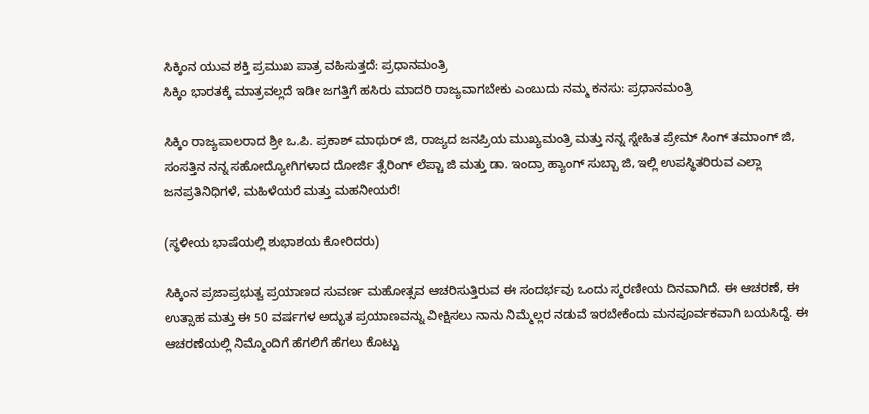ಸಿಕ್ಕಿಂನ ಯುವ ಶಕ್ತಿ ಪ್ರಮುಖ ಪಾತ್ರ ವಹಿಸುತ್ತದೆ: ಪ್ರಧಾನಮಂತ್ರಿ
ಸಿಕ್ಕಿಂ ಭಾರತಕ್ಕೆ ಮಾತ್ರವಲ್ಲದೆ ಇಡೀ ಜಗತ್ತಿಗೆ ಹಸಿರು ಮಾದರಿ ರಾಜ್ಯವಾಗಬೇಕು ಎಂಬುದು ನಮ್ಮ ಕನಸು: ಪ್ರಧಾನಮಂತ್ರಿ

ಸಿಕ್ಕಿಂ ರಾಜ್ಯಪಾಲರಾದ ಶ್ರೀ ಒ.ಪಿ. ಪ್ರಕಾಶ್ ಮಾಥುರ್ ಜಿ, ರಾಜ್ಯದ ಜನಪ್ರಿಯ ಮುಖ್ಯಮಂತ್ರಿ ಮತ್ತು ನನ್ನ ಸ್ನೇಹಿತ ಪ್ರೇಮ್ ಸಿಂಗ್ ತಮಾಂಗ್ ಜಿ, ಸಂಸತ್ತಿನ ನನ್ನ ಸಹೋದ್ಯೋಗಿಗಳಾದ ದೋರ್ಜಿ ತ್ಸೆರಿಂಗ್ ಲೆಪ್ಚಾ ಜಿ ಮತ್ತು ಡಾ. ಇಂದ್ರಾ ಹ್ಯಾಂಗ್ ಸುಬ್ಬಾ ಜಿ, ಇಲ್ಲಿ ಉಪಸ್ಥಿತರಿರುವ ಎಲ್ಲಾ ಜನಪ್ರತಿನಿಧಿಗಳೆ, ಮಹಿಳೆಯರೆ ಮತ್ತು ಮಹನೀಯರೆ!

(ಸ್ಥಳೀಯ ಭಾಷೆಯಲ್ಲಿ ಶುಭಾಶಯ ಕೋರಿದರು)

ಸಿಕ್ಕಿಂನ ಪ್ರಜಾಪ್ರಭುತ್ವ ಪ್ರಯಾಣದ ಸುವರ್ಣ ಮಹೋತ್ಸವ ಆಚರಿಸುತ್ತಿರುವ ಈ ಸಂದರ್ಭವು ಒಂದು ಸ್ಮರಣೀಯ ದಿನವಾಗಿದೆ. ಈ ಆಚರಣೆ, ಈ ಉತ್ಸಾಹ ಮತ್ತು ಈ 50 ವರ್ಷಗಳ ಅದ್ಭುತ ಪ್ರಯಾಣವನ್ನು ವೀಕ್ಷಿಸಲು ನಾನು ನಿಮ್ಮೆಲ್ಲರ ನಡುವೆ ಇರಬೇಕೆಂದು ಮನಪೂರ್ವಕವಾಗಿ ಬಯಸಿದ್ದೆ. ಈ ಆಚರಣೆಯಲ್ಲಿ ನಿಮ್ಮೊಂದಿಗೆ ಹೆಗಲಿಗೆ ಹೆಗಲು ಕೊಟ್ಟು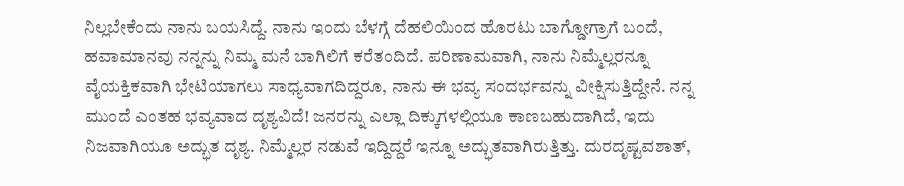ನಿಲ್ಲಬೇಕೆಂದು ನಾನು ಬಯಸಿದ್ದೆ. ನಾನು ಇಂದು ಬೆಳಗ್ಗೆ ದೆಹಲಿಯಿಂದ ಹೊರಟು ಬಾಗ್ಡೋಗ್ರಾಗೆ ಬಂದೆ, ಹವಾಮಾನವು ನನ್ನನ್ನು ನಿಮ್ಮ ಮನೆ ಬಾಗಿಲಿಗೆ ಕರೆತಂದಿದೆ. ಪರಿಣಾಮವಾಗಿ, ನಾನು ನಿಮ್ಮೆಲ್ಲರನ್ನೂ ವೈಯಕ್ತಿಕವಾಗಿ ಭೇಟಿಯಾಗಲು ಸಾಧ್ಯವಾಗದಿದ್ದರೂ, ನಾನು ಈ ಭವ್ಯ ಸಂದರ್ಭವನ್ನು ವೀಕ್ಷಿಸುತ್ತಿದ್ದೇನೆ. ನನ್ನ ಮುಂದೆ ಎಂತಹ ಭವ್ಯವಾದ ದೃಶ್ಯವಿದೆ! ಜನರನ್ನು ಎಲ್ಲಾ ದಿಕ್ಕುಗಳಲ್ಲಿಯೂ ಕಾಣಬಹುದಾಗಿದೆ, ಇದು ನಿಜವಾಗಿಯೂ ಅದ್ಭುತ ದೃಶ್ಯ. ನಿಮ್ಮೆಲ್ಲರ ನಡುವೆ ಇದ್ದಿದ್ದರೆ ಇನ್ನೂ ಅದ್ಭುತವಾಗಿರುತ್ತಿತ್ತು. ದುರದೃಷ್ಟವಶಾತ್,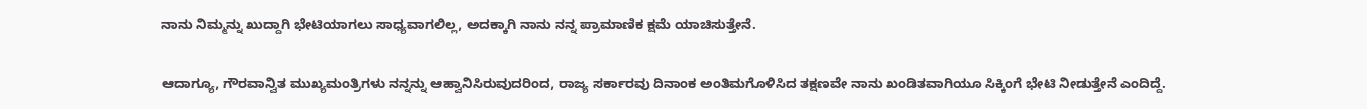ನಾನು ನಿಮ್ಮನ್ನು ಖುದ್ದಾಗಿ ಭೇಟಿಯಾಗಲು ಸಾಧ್ಯವಾಗಲಿಲ್ಲ, ಅದಕ್ಕಾಗಿ ನಾನು ನನ್ನ ಪ್ರಾಮಾಣಿಕ ಕ್ಷಮೆ ಯಾಚಿಸುತ್ತೇನೆ.

ಆದಾಗ್ಯೂ, ಗೌರವಾನ್ವಿತ ಮುಖ್ಯಮಂತ್ರಿಗಳು ನನ್ನನ್ನು ಆಹ್ವಾನಿಸಿರುವುದರಿಂದ, ರಾಜ್ಯ ಸರ್ಕಾರವು ದಿನಾಂಕ ಅಂತಿಮಗೊಳಿಸಿದ ತಕ್ಷಣವೇ ನಾನು ಖಂಡಿತವಾಗಿಯೂ ಸಿಕ್ಕಿಂಗೆ ಭೇಟಿ ನೀಡುತ್ತೇನೆ ಎಂದಿದ್ದೆ.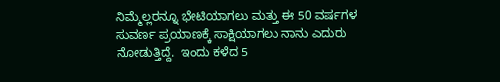ನಿಮ್ಮೆಲ್ಲರನ್ನೂ ಭೇಟಿಯಾಗಲು ಮತ್ತು ಈ 50 ವರ್ಷಗಳ ಸುವರ್ಣ ಪ್ರಯಾಣಕ್ಕೆ ಸಾಕ್ಷಿಯಾಗಲು ನಾನು ಎದುರು ನೋಡುತ್ತಿದ್ದೆ.  ಇಂದು ಕಳೆದ 5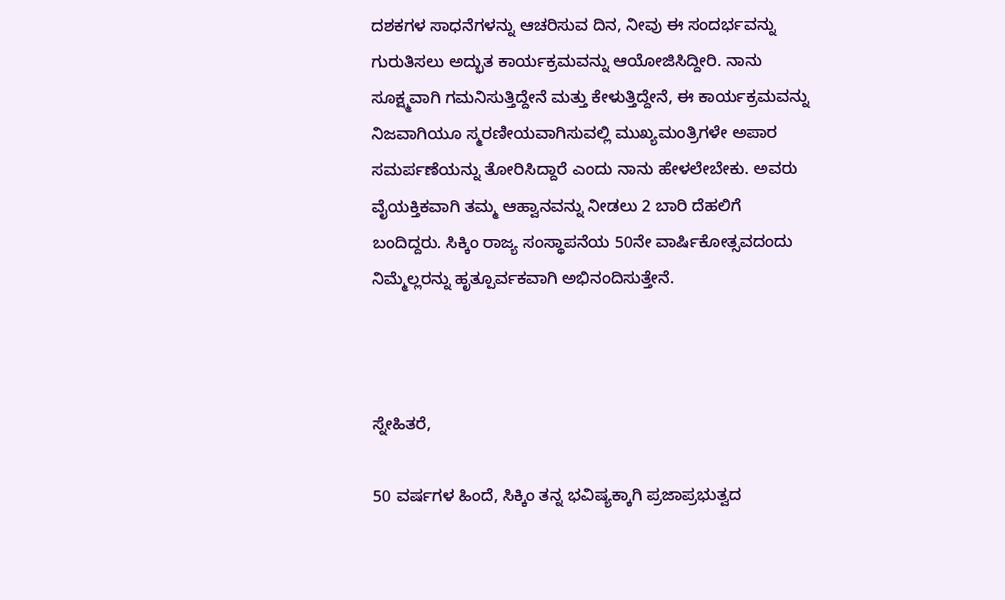ದಶಕಗಳ ಸಾಧನೆಗಳನ್ನು ಆಚರಿಸುವ ದಿನ, ನೀವು ಈ ಸಂದರ್ಭವನ್ನು ಗುರುತಿಸಲು ಅದ್ಭುತ ಕಾರ್ಯಕ್ರಮವನ್ನು ಆಯೋಜಿಸಿದ್ದೀರಿ. ನಾನು ಸೂಕ್ಷ್ಮವಾಗಿ ಗಮನಿಸುತ್ತಿದ್ದೇನೆ ಮತ್ತು ಕೇಳುತ್ತಿದ್ದೇನೆ, ಈ ಕಾರ್ಯಕ್ರಮವನ್ನು ನಿಜವಾಗಿಯೂ ಸ್ಮರಣೀಯವಾಗಿಸುವಲ್ಲಿ ಮುಖ್ಯಮಂತ್ರಿಗಳೇ ಅಪಾರ ಸಮರ್ಪಣೆಯನ್ನು ತೋರಿಸಿದ್ದಾರೆ ಎಂದು ನಾನು ಹೇಳಲೇಬೇಕು. ಅವರು ವೈಯಕ್ತಿಕವಾಗಿ ತಮ್ಮ ಆಹ್ವಾನವನ್ನು ನೀಡಲು 2 ಬಾರಿ ದೆಹಲಿಗೆ ಬಂದಿದ್ದರು. ಸಿಕ್ಕಿಂ ರಾಜ್ಯ ಸಂಸ್ಥಾಪನೆಯ 50ನೇ ವಾರ್ಷಿಕೋತ್ಸವದಂದು ನಿಮ್ಮೆಲ್ಲರನ್ನು ಹೃತ್ಪೂರ್ವಕವಾಗಿ ಅಭಿನಂದಿಸುತ್ತೇನೆ.



ಸ್ನೇಹಿತರೆ,

50 ವರ್ಷಗಳ ಹಿಂದೆ, ಸಿಕ್ಕಿಂ ತನ್ನ ಭವಿಷ್ಯಕ್ಕಾಗಿ ಪ್ರಜಾಪ್ರಭುತ್ವದ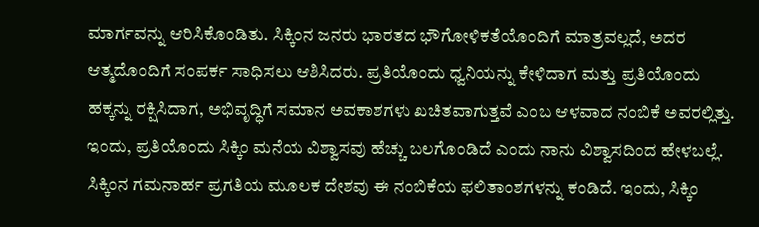ಮಾರ್ಗವನ್ನು ಆರಿಸಿಕೊಂಡಿತು. ಸಿಕ್ಕಿಂನ ಜನರು ಭಾರತದ ಭೌಗೋಳಿಕತೆಯೊಂದಿಗೆ ಮಾತ್ರವಲ್ಲದೆ, ಅದರ ಆತ್ಮದೊಂದಿಗೆ ಸಂಪರ್ಕ ಸಾಧಿಸಲು ಆಶಿಸಿದರು. ಪ್ರತಿಯೊಂದು ಧ್ವನಿಯನ್ನು ಕೇಳಿದಾಗ ಮತ್ತು ಪ್ರತಿಯೊಂದು ಹಕ್ಕನ್ನು ರಕ್ಷಿಸಿದಾಗ, ಅಭಿವೃದ್ಧಿಗೆ ಸಮಾನ ಅವಕಾಶಗಳು ಖಚಿತವಾಗುತ್ತವೆ ಎಂಬ ಆಳವಾದ ನಂಬಿಕೆ ಅವರಲ್ಲಿತ್ತು. ಇಂದು, ಪ್ರತಿಯೊಂದು ಸಿಕ್ಕಿಂ ಮನೆಯ ವಿಶ್ವಾಸವು ಹೆಚ್ಚು ಬಲಗೊಂಡಿದೆ ಎಂದು ನಾನು ವಿಶ್ವಾಸದಿಂದ ಹೇಳಬಲ್ಲೆ. ಸಿಕ್ಕಿಂನ ಗಮನಾರ್ಹ ಪ್ರಗತಿಯ ಮೂಲಕ ದೇಶವು ಈ ನಂಬಿಕೆಯ ಫಲಿತಾಂಶಗಳನ್ನು ಕಂಡಿದೆ. ಇಂದು, ಸಿಕ್ಕಿಂ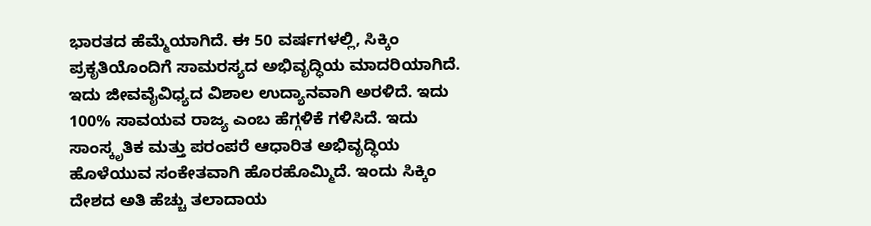ಭಾರತದ ಹೆಮ್ಮೆಯಾಗಿದೆ. ಈ 50 ವರ್ಷಗಳಲ್ಲಿ, ಸಿಕ್ಕಿಂ ಪ್ರಕೃತಿಯೊಂದಿಗೆ ಸಾಮರಸ್ಯದ ಅಭಿವೃದ್ಧಿಯ ಮಾದರಿಯಾಗಿದೆ. ಇದು ಜೀವವೈವಿಧ್ಯದ ವಿಶಾಲ ಉದ್ಯಾನವಾಗಿ ಅರಳಿದೆ. ಇದು 100% ಸಾವಯವ ರಾಜ್ಯ ಎಂಬ ಹೆಗ್ಗಳಿಕೆ ಗಳಿಸಿದೆ. ಇದು ಸಾಂಸ್ಕೃತಿಕ ಮತ್ತು ಪರಂಪರೆ ಆಧಾರಿತ ಅಭಿವೃದ್ಧಿಯ ಹೊಳೆಯುವ ಸಂಕೇತವಾಗಿ ಹೊರಹೊಮ್ಮಿದೆ. ಇಂದು ಸಿಕ್ಕಿಂ ದೇಶದ ಅತಿ ಹೆಚ್ಚು ತಲಾದಾಯ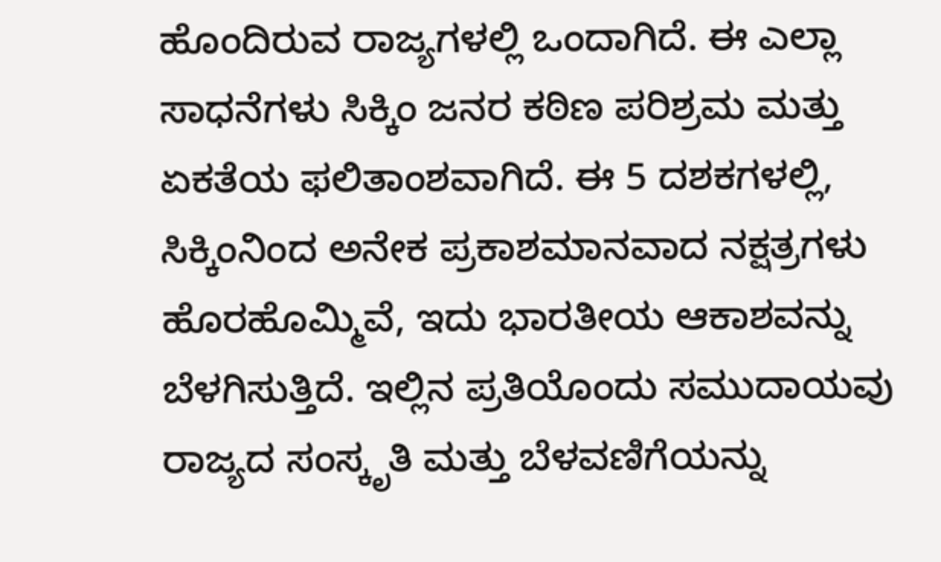ಹೊಂದಿರುವ ರಾಜ್ಯಗಳಲ್ಲಿ ಒಂದಾಗಿದೆ. ಈ ಎಲ್ಲಾ ಸಾಧನೆಗಳು ಸಿಕ್ಕಿಂ ಜನರ ಕಠಿಣ ಪರಿಶ್ರಮ ಮತ್ತು ಏಕತೆಯ ಫಲಿತಾಂಶವಾಗಿದೆ. ಈ 5 ದಶಕಗಳಲ್ಲಿ, ಸಿಕ್ಕಿಂನಿಂದ ಅನೇಕ ಪ್ರಕಾಶಮಾನವಾದ ನಕ್ಷತ್ರಗಳು ಹೊರಹೊಮ್ಮಿವೆ, ಇದು ಭಾರತೀಯ ಆಕಾಶವನ್ನು ಬೆಳಗಿಸುತ್ತಿದೆ. ಇಲ್ಲಿನ ಪ್ರತಿಯೊಂದು ಸಮುದಾಯವು ರಾಜ್ಯದ ಸಂಸ್ಕೃತಿ ಮತ್ತು ಬೆಳವಣಿಗೆಯನ್ನು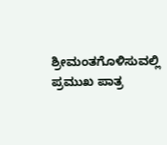ಶ್ರೀಮಂತಗೊಳಿಸುವಲ್ಲಿ ಪ್ರಮುಖ ಪಾತ್ರ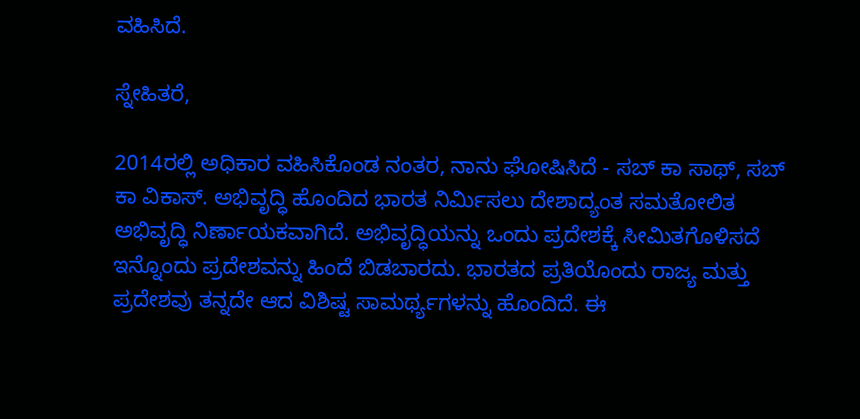ವಹಿಸಿದೆ.

ಸ್ನೇಹಿತರೆ,

2014ರಲ್ಲಿ ಅಧಿಕಾರ ವಹಿಸಿಕೊಂಡ ನಂತರ, ನಾನು ಘೋಷಿಸಿದೆ - ಸಬ್ ಕಾ ಸಾಥ್, ಸಬ್ ಕಾ ವಿಕಾಸ್. ಅಭಿವೃದ್ಧಿ ಹೊಂದಿದ ಭಾರತ ನಿರ್ಮಿಸಲು ದೇಶಾದ್ಯಂತ ಸಮತೋಲಿತ ಅಭಿವೃದ್ಧಿ ನಿರ್ಣಾಯಕವಾಗಿದೆ. ಅಭಿವೃದ್ಧಿಯನ್ನು ಒಂದು ಪ್ರದೇಶಕ್ಕೆ ಸೀಮಿತಗೊಳಿಸದೆ ಇನ್ನೊಂದು ಪ್ರದೇಶವನ್ನು ಹಿಂದೆ ಬಿಡಬಾರದು. ಭಾರತದ ಪ್ರತಿಯೊಂದು ರಾಜ್ಯ ಮತ್ತು ಪ್ರದೇಶವು ತನ್ನದೇ ಆದ ವಿಶಿಷ್ಟ ಸಾಮರ್ಥ್ಯಗಳನ್ನು ಹೊಂದಿದೆ. ಈ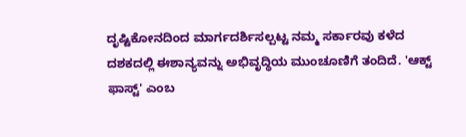ದೃಷ್ಟಿಕೋನದಿಂದ ಮಾರ್ಗದರ್ಶಿಸಲ್ಪಟ್ಟ ನಮ್ಮ ಸರ್ಕಾರವು ಕಳೆದ ದಶಕದಲ್ಲಿ ಈಶಾನ್ಯವನ್ನು ಅಭಿವೃದ್ಧಿಯ ಮುಂಚೂಣಿಗೆ ತಂದಿದೆ. 'ಆಕ್ಟ್ ಫಾಸ್ಟ್' ಎಂಬ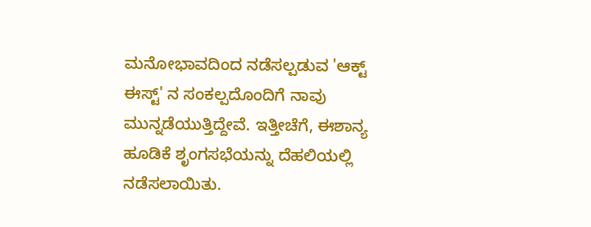ಮನೋಭಾವದಿಂದ ನಡೆಸಲ್ಪಡುವ 'ಆಕ್ಟ್ ಈಸ್ಟ್' ನ ಸಂಕಲ್ಪದೊಂದಿಗೆ ನಾವು ಮುನ್ನಡೆಯುತ್ತಿದ್ದೇವೆ. ಇತ್ತೀಚೆಗೆ, ಈಶಾನ್ಯ ಹೂಡಿಕೆ ಶೃಂಗಸಭೆಯನ್ನು ದೆಹಲಿಯಲ್ಲಿ ನಡೆಸಲಾಯಿತು.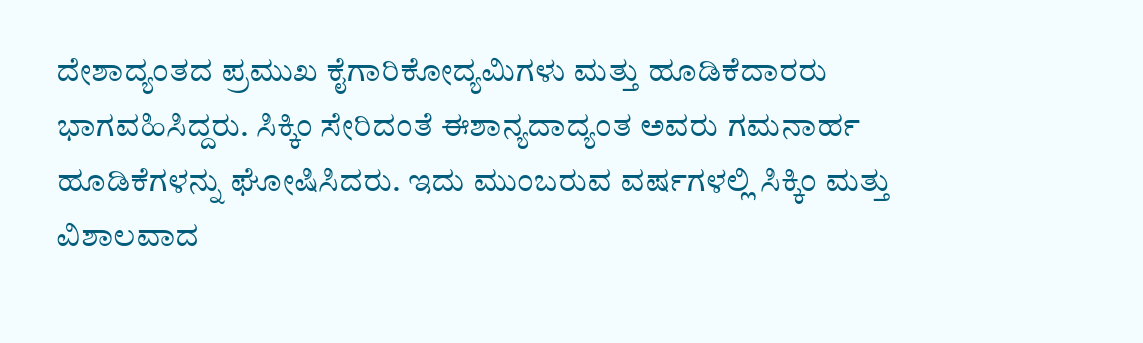ದೇಶಾದ್ಯಂತದ ಪ್ರಮುಖ ಕೈಗಾರಿಕೋದ್ಯಮಿಗಳು ಮತ್ತು ಹೂಡಿಕೆದಾರರು ಭಾಗವಹಿಸಿದ್ದರು. ಸಿಕ್ಕಿಂ ಸೇರಿದಂತೆ ಈಶಾನ್ಯದಾದ್ಯಂತ ಅವರು ಗಮನಾರ್ಹ ಹೂಡಿಕೆಗಳನ್ನು ಘೋಷಿಸಿದರು. ಇದು ಮುಂಬರುವ ವರ್ಷಗಳಲ್ಲಿ ಸಿಕ್ಕಿಂ ಮತ್ತು ವಿಶಾಲವಾದ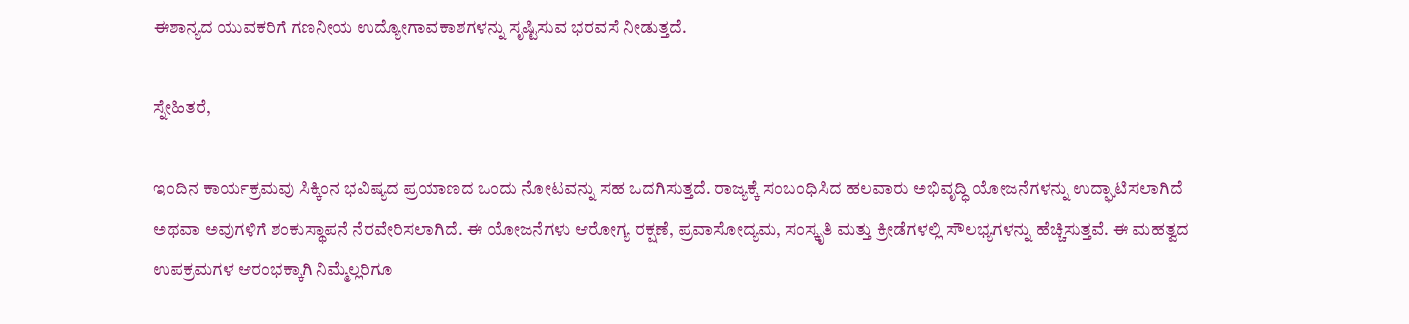ಈಶಾನ್ಯದ ಯುವಕರಿಗೆ ಗಣನೀಯ ಉದ್ಯೋಗಾವಕಾಶಗಳನ್ನು ಸೃಷ್ಟಿಸುವ ಭರವಸೆ ನೀಡುತ್ತದೆ.

ಸ್ನೇಹಿತರೆ,

ಇಂದಿನ ಕಾರ್ಯಕ್ರಮವು ಸಿಕ್ಕಿಂನ ಭವಿಷ್ಯದ ಪ್ರಯಾಣದ ಒಂದು ನೋಟವನ್ನು ಸಹ ಒದಗಿಸುತ್ತದೆ. ರಾಜ್ಯಕ್ಕೆ ಸಂಬಂಧಿಸಿದ ಹಲವಾರು ಅಭಿವೃದ್ಧಿ ಯೋಜನೆಗಳನ್ನು ಉದ್ಘಾಟಿಸಲಾಗಿದೆ ಅಥವಾ ಅವುಗಳಿಗೆ ಶಂಕುಸ್ಥಾಪನೆ ನೆರವೇರಿಸಲಾಗಿದೆ. ಈ ಯೋಜನೆಗಳು ಆರೋಗ್ಯ ರಕ್ಷಣೆ, ಪ್ರವಾಸೋದ್ಯಮ, ಸಂಸ್ಕೃತಿ ಮತ್ತು ಕ್ರೀಡೆಗಳಲ್ಲಿ ಸೌಲಭ್ಯಗಳನ್ನು ಹೆಚ್ಚಿಸುತ್ತವೆ. ಈ ಮಹತ್ವದ ಉಪಕ್ರಮಗಳ ಆರಂಭಕ್ಕಾಗಿ ನಿಮ್ಮೆಲ್ಲರಿಗೂ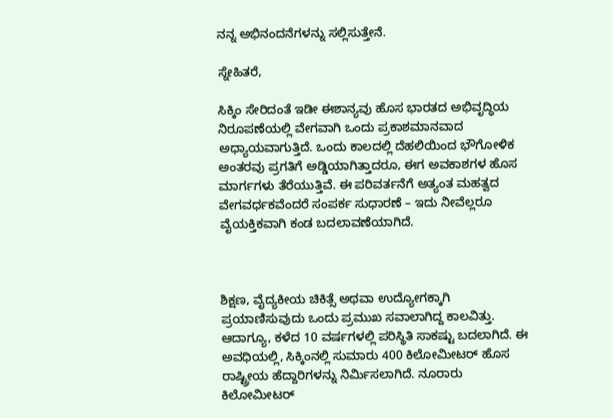ನನ್ನ ಅಭಿನಂದನೆಗಳನ್ನು ಸಲ್ಲಿಸುತ್ತೇನೆ.

ಸ್ನೇಹಿತರೆ,

ಸಿಕ್ಕಿಂ ಸೇರಿದಂತೆ ಇಡೀ ಈಶಾನ್ಯವು ಹೊಸ ಭಾರತದ ಅಭಿವೃದ್ಧಿಯ ನಿರೂಪಣೆಯಲ್ಲಿ ವೇಗವಾಗಿ ಒಂದು ಪ್ರಕಾಶಮಾನವಾದ ಅಧ್ಯಾಯವಾಗುತ್ತಿದೆ. ಒಂದು ಕಾಲದಲ್ಲಿ ದೆಹಲಿಯಿಂದ ಭೌಗೋಳಿಕ ಅಂತರವು ಪ್ರಗತಿಗೆ ಅಡ್ಡಿಯಾಗಿತ್ತಾದರೂ, ಈಗ ಅವಕಾಶಗಳ ಹೊಸ ಮಾರ್ಗಗಳು ತೆರೆಯುತ್ತಿವೆ. ಈ ಪರಿವರ್ತನೆಗೆ ಅತ್ಯಂತ ಮಹತ್ವದ ವೇಗವರ್ಧಕವೆಂದರೆ ಸಂಪರ್ಕ ಸುಧಾರಣೆ – ಇದು ನೀವೆಲ್ಲರೂ ವೈಯಕ್ತಿಕವಾಗಿ ಕಂಡ ಬದಲಾವಣೆಯಾಗಿದೆ.



ಶಿಕ್ಷಣ, ವೈದ್ಯಕೀಯ ಚಿಕಿತ್ಸೆ ಅಥವಾ ಉದ್ಯೋಗಕ್ಕಾಗಿ ಪ್ರಯಾಣಿಸುವುದು ಒಂದು ಪ್ರಮುಖ ಸವಾಲಾಗಿದ್ದ ಕಾಲವಿತ್ತು. ಆದಾಗ್ಯೂ, ಕಳೆದ 10 ವರ್ಷಗಳಲ್ಲಿ ಪರಿಸ್ಥಿತಿ ಸಾಕಷ್ಟು ಬದಲಾಗಿದೆ. ಈ ಅವಧಿಯಲ್ಲಿ, ಸಿಕ್ಕಿಂನಲ್ಲಿ ಸುಮಾರು 400 ಕಿಲೋಮೀಟರ್ ಹೊಸ ರಾಷ್ಟ್ರೀಯ ಹೆದ್ದಾರಿಗಳನ್ನು ನಿರ್ಮಿಸಲಾಗಿದೆ. ನೂರಾರು ಕಿಲೋಮೀಟರ್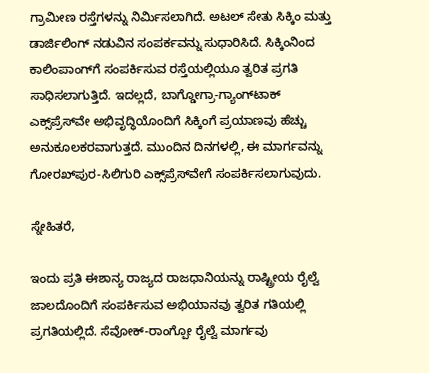ಗ್ರಾಮೀಣ ರಸ್ತೆಗಳನ್ನು ನಿರ್ಮಿಸಲಾಗಿದೆ. ಅಟಲ್ ಸೇತು ಸಿಕ್ಕಿಂ ಮತ್ತು ಡಾರ್ಜಿಲಿಂಗ್ ನಡುವಿನ ಸಂಪರ್ಕವನ್ನು ಸುಧಾರಿಸಿದೆ. ಸಿಕ್ಕಿಂನಿಂದ ಕಾಲಿಂಪಾಂಗ್‌ಗೆ ಸಂಪರ್ಕಿಸುವ ರಸ್ತೆಯಲ್ಲಿಯೂ ತ್ವರಿತ ಪ್ರಗತಿ ಸಾಧಿಸಲಾಗುತ್ತಿದೆ. ಇದಲ್ಲದೆ, ಬಾಗ್ಡೋಗ್ರಾ-ಗ್ಯಾಂಗ್‌ಟಾಕ್ ಎಕ್ಸ್‌ಪ್ರೆಸ್‌ವೇ ಅಭಿವೃದ್ಧಿಯೊಂದಿಗೆ ಸಿಕ್ಕಿಂಗೆ ಪ್ರಯಾಣವು ಹೆಚ್ಚು ಅನುಕೂಲಕರವಾಗುತ್ತದೆ. ಮುಂದಿನ ದಿನಗಳಲ್ಲಿ, ಈ ಮಾರ್ಗವನ್ನು ಗೋರಖ್‌ಪುರ-ಸಿಲಿಗುರಿ ಎಕ್ಸ್‌ಪ್ರೆಸ್‌ವೇಗೆ ಸಂಪರ್ಕಿಸಲಾಗುವುದು.

ಸ್ನೇಹಿತರೆ,

ಇಂದು ಪ್ರತಿ ಈಶಾನ್ಯ ರಾಜ್ಯದ ರಾಜಧಾನಿಯನ್ನು ರಾಷ್ಟ್ರೀಯ ರೈಲ್ವೆ ಜಾಲದೊಂದಿಗೆ ಸಂಪರ್ಕಿಸುವ ಅಭಿಯಾನವು ತ್ವರಿತ ಗತಿಯಲ್ಲಿ ಪ್ರಗತಿಯಲ್ಲಿದೆ. ಸೆವೋಕ್-ರಾಂಗ್ಪೋ ರೈಲ್ವೆ ಮಾರ್ಗವು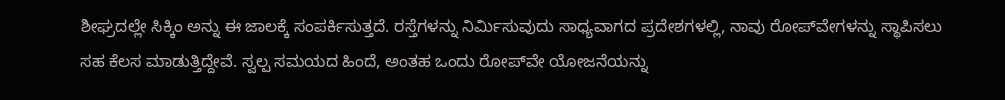ಶೀಘ್ರದಲ್ಲೇ ಸಿಕ್ಕಿಂ ಅನ್ನು ಈ ಜಾಲಕ್ಕೆ ಸಂಪರ್ಕಿಸುತ್ತದೆ. ರಸ್ತೆಗಳನ್ನು ನಿರ್ಮಿಸುವುದು ಸಾಧ್ಯವಾಗದ ಪ್ರದೇಶಗಳಲ್ಲಿ, ನಾವು ರೋಪ್‌ವೇಗಳನ್ನು ಸ್ಥಾಪಿಸಲು ಸಹ ಕೆಲಸ ಮಾಡುತ್ತಿದ್ದೇವೆ. ಸ್ವಲ್ಪ ಸಮಯದ ಹಿಂದೆ, ಅಂತಹ ಒಂದು ರೋಪ್‌ವೇ ಯೋಜನೆಯನ್ನು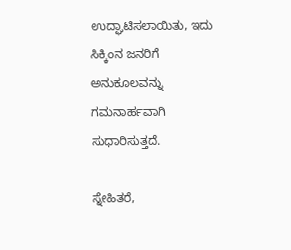ಉದ್ಘಾಟಿಸಲಾಯಿತು, ಇದು ಸಿಕ್ಕಿಂನ ಜನರಿಗೆ ಅನುಕೂಲವನ್ನು ಗಮನಾರ್ಹವಾಗಿ ಸುಧಾರಿಸುತ್ತದೆ.

ಸ್ನೇಹಿತರೆ,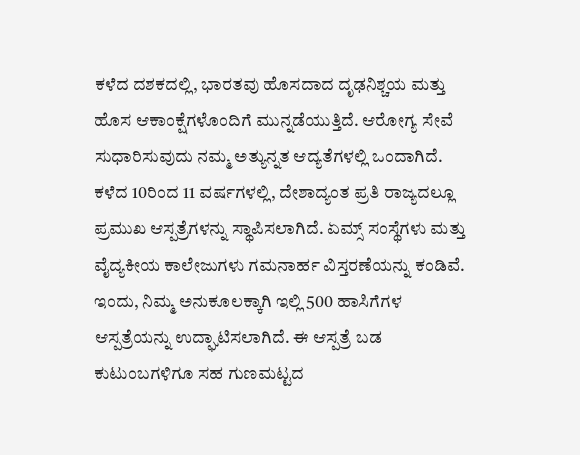ಕಳೆದ ದಶಕದಲ್ಲಿ, ಭಾರತವು ಹೊಸದಾದ ದೃಢನಿಶ್ಚಯ ಮತ್ತು ಹೊಸ ಆಕಾಂಕ್ಷೆಗಳೊಂದಿಗೆ ಮುನ್ನಡೆಯುತ್ತಿದೆ. ಆರೋಗ್ಯ ಸೇವೆ ಸುಧಾರಿಸುವುದು ನಮ್ಮ ಅತ್ಯುನ್ನತ ಆದ್ಯತೆಗಳಲ್ಲಿ ಒಂದಾಗಿದೆ. ಕಳೆದ 10ರಿಂದ 11 ವರ್ಷಗಳಲ್ಲಿ, ದೇಶಾದ್ಯಂತ ಪ್ರತಿ ರಾಜ್ಯದಲ್ಲೂ ಪ್ರಮುಖ ಆಸ್ಪತ್ರೆಗಳನ್ನು ಸ್ಥಾಪಿಸಲಾಗಿದೆ. ಏಮ್ಸ್ ಸಂಸ್ಥೆಗಳು ಮತ್ತು ವೈದ್ಯಕೀಯ ಕಾಲೇಜುಗಳು ಗಮನಾರ್ಹ ವಿಸ್ತರಣೆಯನ್ನು ಕಂಡಿವೆ. ಇಂದು, ನಿಮ್ಮ ಅನುಕೂಲಕ್ಕಾಗಿ ಇಲ್ಲಿ 500 ಹಾಸಿಗೆಗಳ ಆಸ್ಪತ್ರೆಯನ್ನು ಉದ್ಘಾಟಿಸಲಾಗಿದೆ. ಈ ಆಸ್ಪತ್ರೆ ಬಡ ಕುಟುಂಬಗಳಿಗೂ ಸಹ ಗುಣಮಟ್ಟದ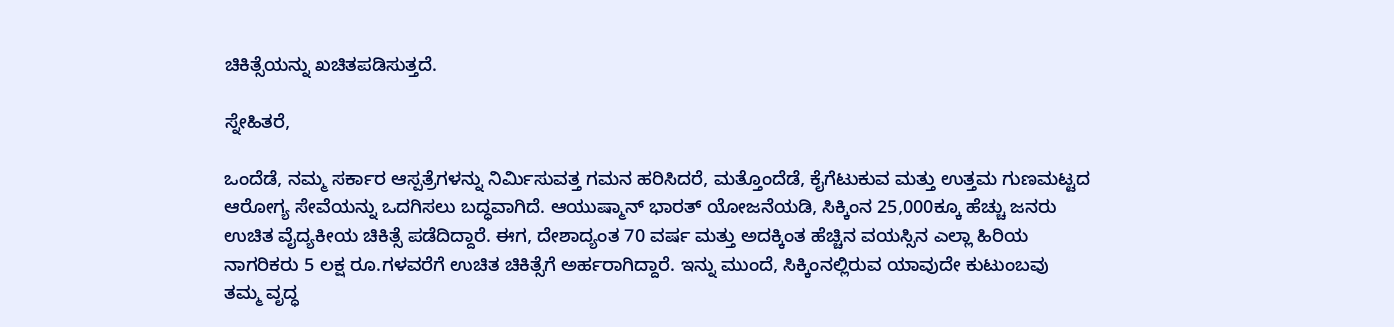ಚಿಕಿತ್ಸೆಯನ್ನು ಖಚಿತಪಡಿಸುತ್ತದೆ.

ಸ್ನೇಹಿತರೆ,

ಒಂದೆಡೆ, ನಮ್ಮ ಸರ್ಕಾರ ಆಸ್ಪತ್ರೆಗಳನ್ನು ನಿರ್ಮಿಸುವತ್ತ ಗಮನ ಹರಿಸಿದರೆ, ಮತ್ತೊಂದೆಡೆ, ಕೈಗೆಟುಕುವ ಮತ್ತು ಉತ್ತಮ ಗುಣಮಟ್ಟದ ಆರೋಗ್ಯ ಸೇವೆಯನ್ನು ಒದಗಿಸಲು ಬದ್ಧವಾಗಿದೆ. ಆಯುಷ್ಮಾನ್ ಭಾರತ್ ಯೋಜನೆಯಡಿ, ಸಿಕ್ಕಿಂನ 25,000ಕ್ಕೂ ಹೆಚ್ಚು ಜನರು ಉಚಿತ ವೈದ್ಯಕೀಯ ಚಿಕಿತ್ಸೆ ಪಡೆದಿದ್ದಾರೆ. ಈಗ, ದೇಶಾದ್ಯಂತ 70 ವರ್ಷ ಮತ್ತು ಅದಕ್ಕಿಂತ ಹೆಚ್ಚಿನ ವಯಸ್ಸಿನ ಎಲ್ಲಾ ಹಿರಿಯ ನಾಗರಿಕರು 5 ಲಕ್ಷ ರೂ.ಗಳವರೆಗೆ ಉಚಿತ ಚಿಕಿತ್ಸೆಗೆ ಅರ್ಹರಾಗಿದ್ದಾರೆ. ಇನ್ನು ಮುಂದೆ, ಸಿಕ್ಕಿಂನಲ್ಲಿರುವ ಯಾವುದೇ ಕುಟುಂಬವು ತಮ್ಮ ವೃದ್ಧ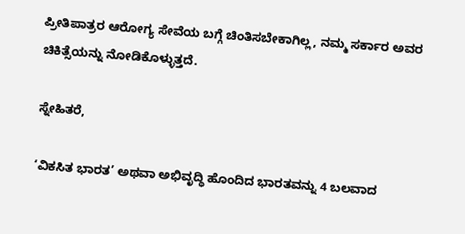ಪ್ರೀತಿಪಾತ್ರರ ಆರೋಗ್ಯ ಸೇವೆಯ ಬಗ್ಗೆ ಚಿಂತಿಸಬೇಕಾಗಿಲ್ಲ, ನಮ್ಮ ಸರ್ಕಾರ ಅವರ ಚಿಕಿತ್ಸೆಯನ್ನು ನೋಡಿಕೊಳ್ಳುತ್ತದೆ.

ಸ್ನೇಹಿತರೆ,

‘ವಿಕಸಿತ ಭಾರತ’ ಅಥವಾ ಅಭಿವೃದ್ಧಿ ಹೊಂದಿದ ಭಾರತವನ್ನು 4 ಬಲವಾದ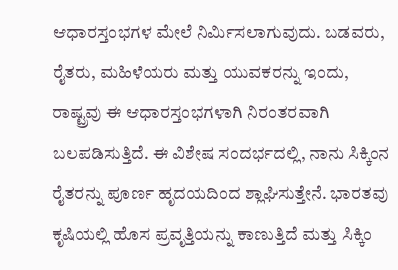ಆಧಾರಸ್ತಂಭಗಳ ಮೇಲೆ ನಿರ್ಮಿಸಲಾಗುವುದು. ಬಡವರು, ರೈತರು, ಮಹಿಳೆಯರು ಮತ್ತು ಯುವಕರನ್ನು ಇಂದು, ರಾಷ್ಟ್ರವು ಈ ಆಧಾರಸ್ತಂಭಗಳಾಗಿ ನಿರಂತರವಾಗಿ ಬಲಪಡಿಸುತ್ತಿದೆ. ಈ ವಿಶೇಷ ಸಂದರ್ಭದಲ್ಲಿ, ನಾನು ಸಿಕ್ಕಿಂನ ರೈತರನ್ನು ಪೂರ್ಣ ಹೃದಯದಿಂದ ಶ್ಲಾಘಿಸುತ್ತೇನೆ. ಭಾರತವು ಕೃಷಿಯಲ್ಲಿ ಹೊಸ ಪ್ರವೃತ್ತಿಯನ್ನು ಕಾಣುತ್ತಿದೆ ಮತ್ತು ಸಿಕ್ಕಿಂ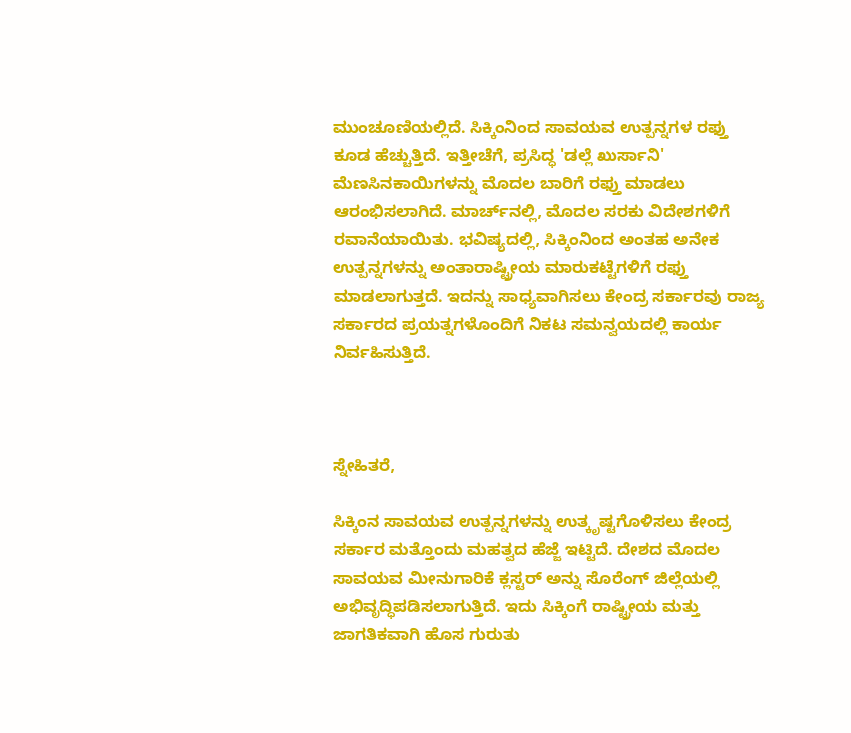ಮುಂಚೂಣಿಯಲ್ಲಿದೆ. ಸಿಕ್ಕಿಂನಿಂದ ಸಾವಯವ ಉತ್ಪನ್ನಗಳ ರಫ್ತು ಕೂಡ ಹೆಚ್ಚುತ್ತಿದೆ. ಇತ್ತೀಚೆಗೆ, ಪ್ರಸಿದ್ಧ 'ಡಲ್ಲೆ ಖುರ್ಸಾನಿ' ಮೆಣಸಿನಕಾಯಿಗಳನ್ನು ಮೊದಲ ಬಾರಿಗೆ ರಫ್ತು ಮಾಡಲು ಆರಂಭಿಸಲಾಗಿದೆ. ಮಾರ್ಚ್‌ನಲ್ಲಿ, ಮೊದಲ ಸರಕು ವಿದೇಶಗಳಿಗೆ ರವಾನೆಯಾಯಿತು. ಭವಿಷ್ಯದಲ್ಲಿ, ಸಿಕ್ಕಿಂನಿಂದ ಅಂತಹ ಅನೇಕ ಉತ್ಪನ್ನಗಳನ್ನು ಅಂತಾರಾಷ್ಟ್ರೀಯ ಮಾರುಕಟ್ಟೆಗಳಿಗೆ ರಫ್ತು ಮಾಡಲಾಗುತ್ತದೆ. ಇದನ್ನು ಸಾಧ್ಯವಾಗಿಸಲು ಕೇಂದ್ರ ಸರ್ಕಾರವು ರಾಜ್ಯ ಸರ್ಕಾರದ ಪ್ರಯತ್ನಗಳೊಂದಿಗೆ ನಿಕಟ ಸಮನ್ವಯದಲ್ಲಿ ಕಾರ್ಯ ನಿರ್ವಹಿಸುತ್ತಿದೆ.



ಸ್ನೇಹಿತರೆ,

ಸಿಕ್ಕಿಂನ ಸಾವಯವ ಉತ್ಪನ್ನಗಳನ್ನು ಉತ್ಕೃಷ್ಟಗೊಳಿಸಲು ಕೇಂದ್ರ ಸರ್ಕಾರ ಮತ್ತೊಂದು ಮಹತ್ವದ ಹೆಜ್ಜೆ ಇಟ್ಟಿದೆ. ದೇಶದ ಮೊದಲ ಸಾವಯವ ಮೀನುಗಾರಿಕೆ ಕ್ಲಸ್ಟರ್ ಅನ್ನು ಸೊರೆಂಗ್ ಜಿಲ್ಲೆಯಲ್ಲಿ ಅಭಿವೃದ್ಧಿಪಡಿಸಲಾಗುತ್ತಿದೆ. ಇದು ಸಿಕ್ಕಿಂಗೆ ರಾಷ್ಟ್ರೀಯ ಮತ್ತು ಜಾಗತಿಕವಾಗಿ ಹೊಸ ಗುರುತು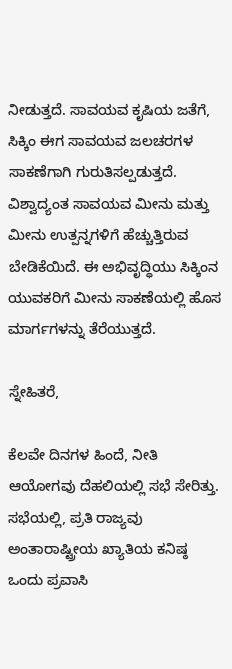ನೀಡುತ್ತದೆ. ಸಾವಯವ ಕೃಷಿಯ ಜತೆಗೆ, ಸಿಕ್ಕಿಂ ಈಗ ಸಾವಯವ ಜಲಚರಗಳ ಸಾಕಣೆಗಾಗಿ ಗುರುತಿಸಲ್ಪಡುತ್ತದೆ. ವಿಶ್ವಾದ್ಯಂತ ಸಾವಯವ ಮೀನು ಮತ್ತು ಮೀನು ಉತ್ಪನ್ನಗಳಿಗೆ ಹೆಚ್ಚುತ್ತಿರುವ ಬೇಡಿಕೆಯಿದೆ. ಈ ಅಭಿವೃದ್ಧಿಯು ಸಿಕ್ಕಿಂನ ಯುವಕರಿಗೆ ಮೀನು ಸಾಕಣೆಯಲ್ಲಿ ಹೊಸ ಮಾರ್ಗಗಳನ್ನು ತೆರೆಯುತ್ತದೆ.

ಸ್ನೇಹಿತರೆ,

ಕೆಲವೇ ದಿನಗಳ ಹಿಂದೆ, ನೀತಿ ಆಯೋಗವು ದೆಹಲಿಯಲ್ಲಿ ಸಭೆ ಸೇರಿತ್ತು. ಸಭೆಯಲ್ಲಿ, ಪ್ರತಿ ರಾಜ್ಯವು ಅಂತಾರಾಷ್ಟ್ರೀಯ ಖ್ಯಾತಿಯ ಕನಿಷ್ಠ ಒಂದು ಪ್ರವಾಸಿ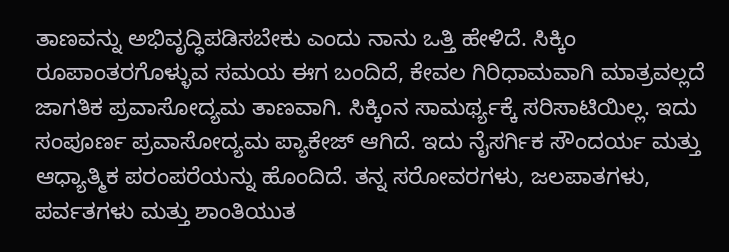ತಾಣವನ್ನು ಅಭಿವೃದ್ಧಿಪಡಿಸಬೇಕು ಎಂದು ನಾನು ಒತ್ತಿ ಹೇಳಿದೆ. ಸಿಕ್ಕಿಂ ರೂಪಾಂತರಗೊಳ್ಳುವ ಸಮಯ ಈಗ ಬಂದಿದೆ, ಕೇವಲ ಗಿರಿಧಾಮವಾಗಿ ಮಾತ್ರವಲ್ಲದೆ ಜಾಗತಿಕ ಪ್ರವಾಸೋದ್ಯಮ ತಾಣವಾಗಿ. ಸಿಕ್ಕಿಂನ ಸಾಮರ್ಥ್ಯಕ್ಕೆ ಸರಿಸಾಟಿಯಿಲ್ಲ. ಇದು ಸಂಪೂರ್ಣ ಪ್ರವಾಸೋದ್ಯಮ ಪ್ಯಾಕೇಜ್ ಆಗಿದೆ. ಇದು ನೈಸರ್ಗಿಕ ಸೌಂದರ್ಯ ಮತ್ತು ಆಧ್ಯಾತ್ಮಿಕ ಪರಂಪರೆಯನ್ನು ಹೊಂದಿದೆ. ತನ್ನ ಸರೋವರಗಳು, ಜಲಪಾತಗಳು, ಪರ್ವತಗಳು ಮತ್ತು ಶಾಂತಿಯುತ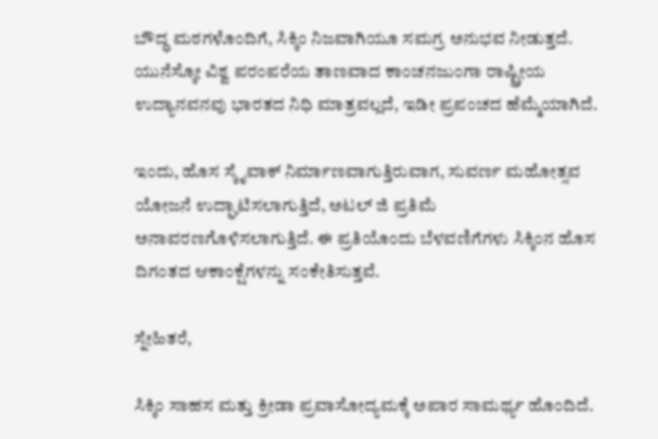ಬೌದ್ಧ ಮಠಗಳೊಂದಿಗೆ, ಸಿಕ್ಕಿಂ ನಿಜವಾಗಿಯೂ ಸಮಗ್ರ ಅನುಭವ ನೀಡುತ್ತದೆ. ಯುನೆಸ್ಕೋ ವಿಶ್ವ ಪರಂಪರೆಯ ತಾಣವಾದ ಕಾಂಚನಜುಂಗಾ ರಾಷ್ಟ್ರೀಯ ಉದ್ಯಾನವನವು ಭಾರತದ ನಿಧಿ ಮಾತ್ರವಲ್ಲದೆ, ಇಡೀ ಪ್ರಪಂಚದ ಹೆಮ್ಮೆಯಾಗಿದೆ.

ಇಂದು, ಹೊಸ ಸ್ಕೈವಾಕ್ ನಿರ್ಮಾಣವಾಗುತ್ತಿರುವಾಗ, ಸುವರ್ಣ ಮಹೋತ್ಸವ ಯೋಜನೆ ಉದ್ಘಾಟಿಸಲಾಗುತ್ತಿದೆ, ಅಟಲ್ ಜಿ ಪ್ರತಿಮೆ ಅನಾವರಣಗೊಳಿಸಲಾಗುತ್ತಿದೆ. ಈ ಪ್ರತಿಯೊಂದು ಬೆಳವಣಿಗೆಗಳು ಸಿಕ್ಕಿಂನ ಹೊಸ ದಿಗಂತದ ಆಕಾಂಕ್ಷೆಗಳನ್ನು ಸಂಕೇತಿಸುತ್ತವೆ.

ಸ್ನೇಹಿತರೆ,

ಸಿಕ್ಕಿಂ ಸಾಹಸ ಮತ್ತು ಕ್ರೀಡಾ ಪ್ರವಾಸೋದ್ಯಮಕ್ಕೆ ಅಪಾರ ಸಾಮರ್ಥ್ಯ ಹೊಂದಿದೆ.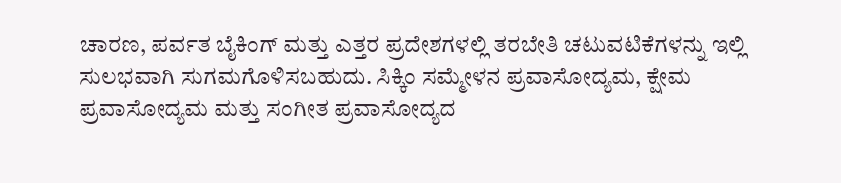ಚಾರಣ, ಪರ್ವತ ಬೈಕಿಂಗ್ ಮತ್ತು ಎತ್ತರ ಪ್ರದೇಶಗಳಲ್ಲಿ ತರಬೇತಿ ಚಟುವಟಿಕೆಗಳನ್ನು ಇಲ್ಲಿ ಸುಲಭವಾಗಿ ಸುಗಮಗೊಳಿಸಬಹುದು. ಸಿಕ್ಕಿಂ ಸಮ್ಮೇಳನ ಪ್ರವಾಸೋದ್ಯಮ, ಕ್ಷೇಮ ಪ್ರವಾಸೋದ್ಯಮ ಮತ್ತು ಸಂಗೀತ ಪ್ರವಾಸೋದ್ಯದ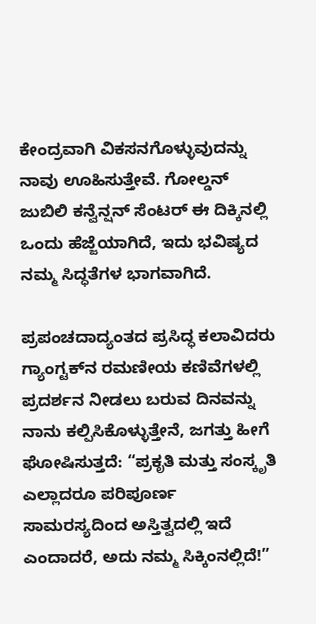ಕೇಂದ್ರವಾಗಿ ವಿಕಸನಗೊಳ್ಳುವುದನ್ನು ನಾವು ಊಹಿಸುತ್ತೇವೆ. ಗೋಲ್ಡನ್ ಜುಬಿಲಿ ಕನ್ವೆನ್ಷನ್ ಸೆಂಟರ್ ಈ ದಿಕ್ಕಿನಲ್ಲಿ ಒಂದು ಹೆಜ್ಜೆಯಾಗಿದೆ, ಇದು ಭವಿಷ್ಯದ ನಮ್ಮ ಸಿದ್ಧತೆಗಳ ಭಾಗವಾಗಿದೆ.

ಪ್ರಪಂಚದಾದ್ಯಂತದ ಪ್ರಸಿದ್ಧ ಕಲಾವಿದರು ಗ್ಯಾಂಗ್ಟಕ್‌ನ ರಮಣೀಯ ಕಣಿವೆಗಳಲ್ಲಿ ಪ್ರದರ್ಶನ ನೀಡಲು ಬರುವ ದಿನವನ್ನು ನಾನು ಕಲ್ಪಿಸಿಕೊಳ್ಳುತ್ತೇನೆ, ಜಗತ್ತು ಹೀಗೆ ಘೋಷಿಸುತ್ತದೆ: “ಪ್ರಕೃತಿ ಮತ್ತು ಸಂಸ್ಕೃತಿ ಎಲ್ಲಾದರೂ ಪರಿಪೂರ್ಣ ಸಾಮರಸ್ಯದಿಂದ ಅಸ್ತಿತ್ವದಲ್ಲಿ ಇದೆ ಎಂದಾದರೆ, ಅದು ನಮ್ಮ ಸಿಕ್ಕಿಂನಲ್ಲಿದೆ!”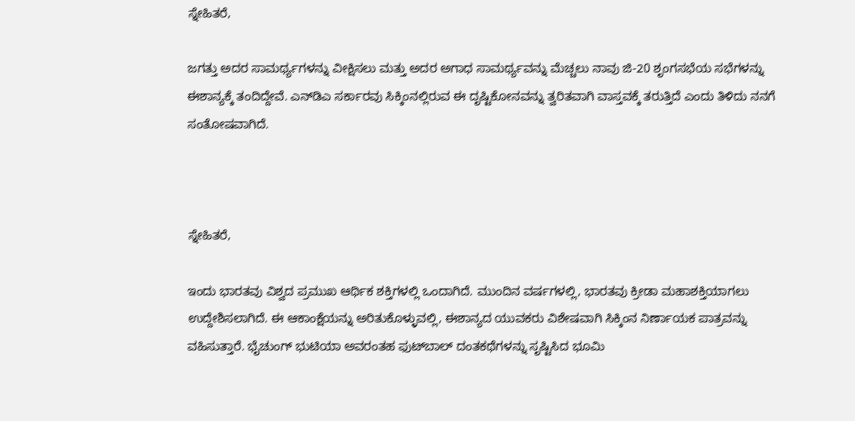ಸ್ನೇಹಿತರೆ,

ಜಗತ್ತು ಅದರ ಸಾಮರ್ಥ್ಯಗಳನ್ನು ವೀಕ್ಷಿಸಲು ಮತ್ತು ಅದರ ಅಗಾಧ ಸಾಮರ್ಥ್ಯವನ್ನು ಮೆಚ್ಚಲು ನಾವು ಜಿ-20 ಶೃಂಗಸಭೆಯ ಸಭೆಗಳನ್ನು ಈಶಾನ್ಯಕ್ಕೆ ತಂದಿದ್ದೇವೆ. ಎನ್‌ಡಿಎ ಸರ್ಕಾರವು ಸಿಕ್ಕಿಂನಲ್ಲಿರುವ ಈ ದೃಷ್ಟಿಕೋನವನ್ನು ತ್ವರಿತವಾಗಿ ವಾಸ್ತವಕ್ಕೆ ತರುತ್ತಿದೆ ಎಂದು ತಿಳಿದು ನನಗೆ ಸಂತೋಷವಾಗಿದೆ.



ಸ್ನೇಹಿತರೆ,

ಇಂದು ಭಾರತವು ವಿಶ್ವದ ಪ್ರಮುಖ ಆರ್ಥಿಕ ಶಕ್ತಿಗಳಲ್ಲಿ ಒಂದಾಗಿದೆ. ಮುಂದಿನ ವರ್ಷಗಳಲ್ಲಿ, ಭಾರತವು ಕ್ರೀಡಾ ಮಹಾಶಕ್ತಿಯಾಗಲು ಉದ್ದೇಶಿಸಲಾಗಿದೆ. ಈ ಆಕಾಂಕ್ಷೆಯನ್ನು ಅರಿತುಕೊಳ್ಳುವಲ್ಲಿ, ಈಶಾನ್ಯದ ಯುವಕರು ವಿಶೇಷವಾಗಿ ಸಿಕ್ಕಿಂನ ನಿರ್ಣಾಯಕ ಪಾತ್ರವನ್ನು ವಹಿಸುತ್ತಾರೆ. ಭೈಚುಂಗ್ ಭುಟಿಯಾ ಅವರಂತಹ ಫುಟ್‌ಬಾಲ್ ದಂತಕಥೆಗಳನ್ನು ಸೃಷ್ಟಿಸಿದ ಭೂಮಿ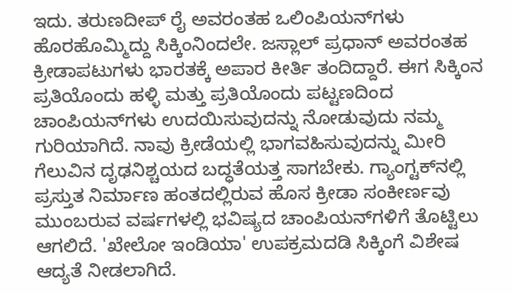ಇದು. ತರುಣದೀಪ್ ರೈ ಅವರಂತಹ ಒಲಿಂಪಿಯನ್‌ಗಳು ಹೊರಹೊಮ್ಮಿದ್ದು ಸಿಕ್ಕಿಂನಿಂದಲೇ. ಜಸ್ಲಾಲ್ ಪ್ರಧಾನ್ ಅವರಂತಹ ಕ್ರೀಡಾಪಟುಗಳು ಭಾರತಕ್ಕೆ ಅಪಾರ ಕೀರ್ತಿ ತಂದಿದ್ದಾರೆ. ಈಗ ಸಿಕ್ಕಿಂನ ಪ್ರತಿಯೊಂದು ಹಳ್ಳಿ ಮತ್ತು ಪ್ರತಿಯೊಂದು ಪಟ್ಟಣದಿಂದ ಚಾಂಪಿಯನ್‌ಗಳು ಉದಯಿಸುವುದನ್ನು ನೋಡುವುದು ನಮ್ಮ ಗುರಿಯಾಗಿದೆ. ನಾವು ಕ್ರೀಡೆಯಲ್ಲಿ ಭಾಗವಹಿಸುವುದನ್ನು ಮೀರಿ ಗೆಲುವಿನ ದೃಢನಿಶ್ಚಯದ ಬದ್ಧತೆಯತ್ತ ಸಾಗಬೇಕು. ಗ್ಯಾಂಗ್ಟಕ್‌ನಲ್ಲಿ ಪ್ರಸ್ತುತ ನಿರ್ಮಾಣ ಹಂತದಲ್ಲಿರುವ ಹೊಸ ಕ್ರೀಡಾ ಸಂಕೀರ್ಣವು ಮುಂಬರುವ ವರ್ಷಗಳಲ್ಲಿ ಭವಿಷ್ಯದ ಚಾಂಪಿಯನ್‌ಗಳಿಗೆ ತೊಟ್ಟಿಲು ಆಗಲಿದೆ. 'ಖೇಲೋ ಇಂಡಿಯಾ' ಉಪಕ್ರಮದಡಿ ಸಿಕ್ಕಿಂಗೆ ವಿಶೇಷ ಆದ್ಯತೆ ನೀಡಲಾಗಿದೆ.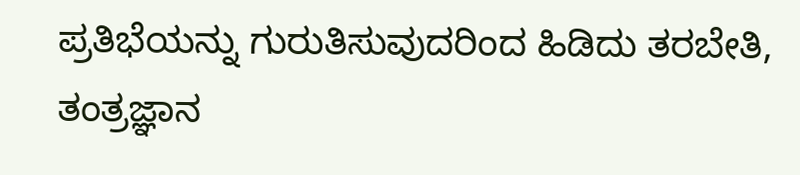ಪ್ರತಿಭೆಯನ್ನು ಗುರುತಿಸುವುದರಿಂದ ಹಿಡಿದು ತರಬೇತಿ, ತಂತ್ರಜ್ಞಾನ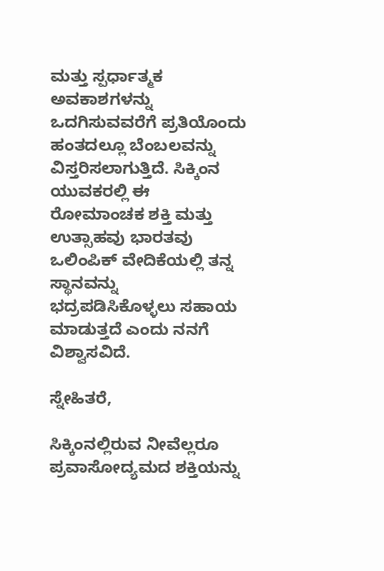ಮತ್ತು ಸ್ಪರ್ಧಾತ್ಮಕ ಅವಕಾಶಗಳನ್ನು ಒದಗಿಸುವವರೆಗೆ ಪ್ರತಿಯೊಂದು ಹಂತದಲ್ಲೂ ಬೆಂಬಲವನ್ನು ವಿಸ್ತರಿಸಲಾಗುತ್ತಿದೆ. ಸಿಕ್ಕಿಂನ ಯುವಕರಲ್ಲಿ ಈ ರೋಮಾಂಚಕ ಶಕ್ತಿ ಮತ್ತು ಉತ್ಸಾಹವು ಭಾರತವು ಒಲಿಂಪಿಕ್ ವೇದಿಕೆಯಲ್ಲಿ ತನ್ನ ಸ್ಥಾನವನ್ನು ಭದ್ರಪಡಿಸಿಕೊಳ್ಳಲು ಸಹಾಯ ಮಾಡುತ್ತದೆ ಎಂದು ನನಗೆ ವಿಶ್ವಾಸವಿದೆ.

ಸ್ನೇಹಿತರೆ,

ಸಿಕ್ಕಿಂನಲ್ಲಿರುವ ನೀವೆಲ್ಲರೂ ಪ್ರವಾಸೋದ್ಯಮದ ಶಕ್ತಿಯನ್ನು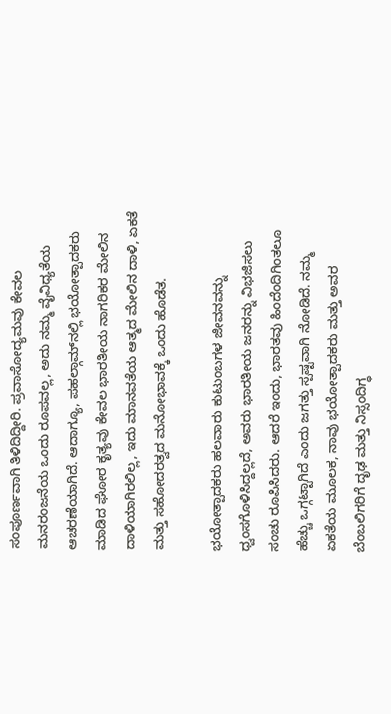ಸಂಪೂರ್ಣವಾಗಿ ತಿಳಿದಿದ್ದೀರಿ. ಪ್ರವಾಸೋದ್ಯಮವು ಕೇವಲ ಮನರಂಜನೆಯ ಒಂದು ರೂಪವಲ್ಲ, ಅದು ನಮ್ಮ ವೈವಿಧ್ಯತೆಯ ಆಚರಣೆಯಾಗಿದೆ. ಆದಾಗ್ಯೂ, ಪಹಲ್ಗಾಮ್‌ನಲ್ಲಿ ಭಯೋತ್ಪಾದಕರು ಮಾಡಿದ ಘೋರ ಕೃತ್ಯವು ಕೇವಲ ಭಾರತೀಯ ನಾಗರಿಕರ ಮೇಲಿನ ದಾಳಿಯಾಗಿರಲಿಲ್ಲ, ಇದು ಮಾನವತೆಯ ಆತ್ಮದ ಮೇಲಿನ ದಾಳಿ, ಏಕತೆ ಮತ್ತು ಸಹೋದರತ್ವದ ಮನೋಭಾವಕ್ಕೆ ಒಂದು ಹೊಡೆತ.

ಭಯೋತ್ಪಾದಕರು ಹಲವಾರು ಕುಟುಂಬಗಳ ಜೀವನವನ್ನು ಧ್ವಂಸಗೊಳಿಸಿದ್ದಲ್ಲದೆ, ಅವರು ಭಾರತೀಯ ಜನರನ್ನು ವಿಭಜಿಸಲು ಸಂಚು ರೂಪಿಸಿದರು. ಆದರೆ ಇಂದು, ಭಾರತವು ಹಿಂದೆಂದಿಗಿಂತಲೂ ಹೆಚ್ಚು ಒಗ್ಗಟ್ಟಾಗಿದೆ ಎಂದು ಜಗತ್ತು ಸ್ಪಷ್ಟವಾಗಿ ನೋಡಿದೆ. ನಮ್ಮ ಏಕತೆಯ ಮೂಲಕ, ನಾವು ಭಯೋತ್ಪಾದಕರು ಮತ್ತು ಅವರ ಬೆಂಬಲಿಗರಿಗೆ ದೃಢ ಮತ್ತು ನಿಸ್ಸಂದಿಗ್ಧ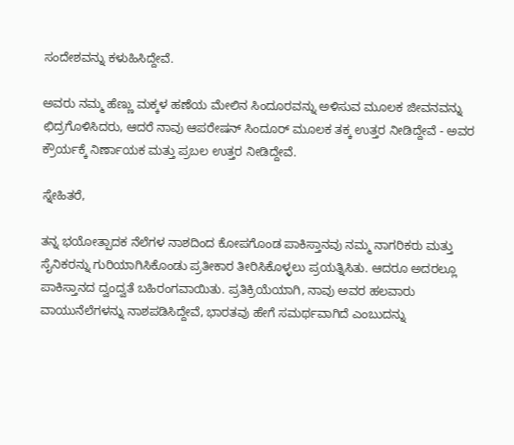ಸಂದೇಶವನ್ನು ಕಳುಹಿಸಿದ್ದೇವೆ.

ಅವರು ನಮ್ಮ ಹೆಣ್ಣು ಮಕ್ಕಳ ಹಣೆಯ ಮೇಲಿನ ಸಿಂದೂರವನ್ನು ಅಳಿಸುವ ಮೂಲಕ ಜೀವನವನ್ನು ಛಿದ್ರಗೊಳಿಸಿದರು, ಆದರೆ ನಾವು ಆಪರೇಷನ್ ಸಿಂದೂರ್ ಮೂಲಕ ತಕ್ಕ ಉತ್ತರ ನೀಡಿದ್ದೇವೆ - ಅವರ ಕ್ರೌರ್ಯಕ್ಕೆ ನಿರ್ಣಾಯಕ ಮತ್ತು ಪ್ರಬಲ ಉತ್ತರ ನೀಡಿದ್ದೇವೆ.

ಸ್ನೇಹಿತರೆ,

ತನ್ನ ಭಯೋತ್ಪಾದಕ ನೆಲೆಗಳ ನಾಶದಿಂದ ಕೋಪಗೊಂಡ ಪಾಕಿಸ್ತಾನವು ನಮ್ಮ ನಾಗರಿಕರು ಮತ್ತು ಸೈನಿಕರನ್ನು ಗುರಿಯಾಗಿಸಿಕೊಂಡು ಪ್ರತೀಕಾರ ತೀರಿಸಿಕೊಳ್ಳಲು ಪ್ರಯತ್ನಿಸಿತು. ಆದರೂ ಅದರಲ್ಲೂ ಪಾಕಿಸ್ತಾನದ ದ್ವಂದ್ವತೆ ಬಹಿರಂಗವಾಯಿತು. ಪ್ರತಿಕ್ರಿಯೆಯಾಗಿ, ನಾವು ಅವರ ಹಲವಾರು ವಾಯುನೆಲೆಗಳನ್ನು ನಾಶಪಡಿಸಿದ್ದೇವೆ, ಭಾರತವು ಹೇಗೆ ಸಮರ್ಥವಾಗಿದೆ ಎಂಬುದನ್ನು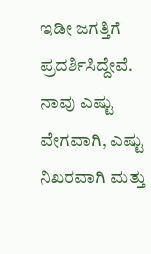ಇಡೀ ಜಗತ್ತಿಗೆ ಪ್ರದರ್ಶಿಸಿದ್ದೇವೆ. ನಾವು ಎಷ್ಟು ವೇಗವಾಗಿ, ಎಷ್ಟು ನಿಖರವಾಗಿ ಮತ್ತು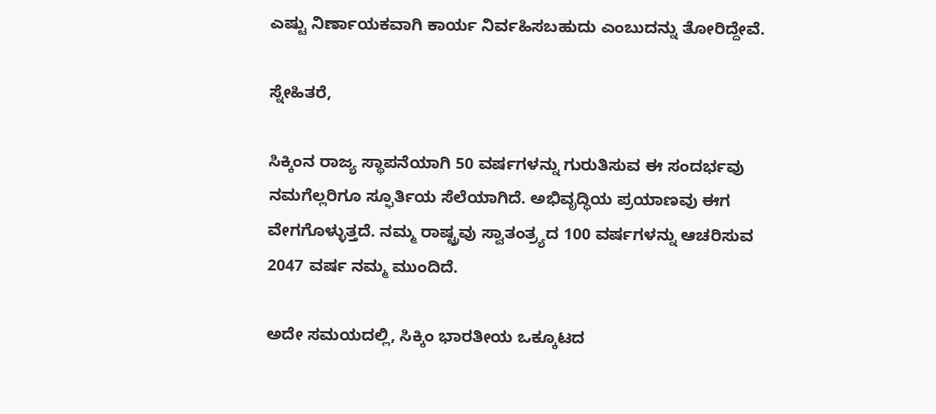ಎಷ್ಟು ನಿರ್ಣಾಯಕವಾಗಿ ಕಾರ್ಯ ನಿರ್ವಹಿಸಬಹುದು ಎಂಬುದನ್ನು ತೋರಿದ್ದೇವೆ.

ಸ್ನೇಹಿತರೆ,

ಸಿಕ್ಕಿಂನ ರಾಜ್ಯ ಸ್ಥಾಪನೆಯಾಗಿ 50 ವರ್ಷಗಳನ್ನು ಗುರುತಿಸುವ ಈ ಸಂದರ್ಭವು ನಮಗೆಲ್ಲರಿಗೂ ಸ್ಫೂರ್ತಿಯ ಸೆಲೆಯಾಗಿದೆ. ಅಭಿವೃದ್ಧಿಯ ಪ್ರಯಾಣವು ಈಗ ವೇಗಗೊಳ್ಳುತ್ತದೆ. ನಮ್ಮ ರಾಷ್ಟ್ರವು ಸ್ವಾತಂತ್ರ್ಯದ 100 ವರ್ಷಗಳನ್ನು ಆಚರಿಸುವ 2047 ವರ್ಷ ನಮ್ಮ ಮುಂದಿದೆ.

ಅದೇ ಸಮಯದಲ್ಲಿ, ಸಿಕ್ಕಿಂ ಭಾರತೀಯ ಒಕ್ಕೂಟದ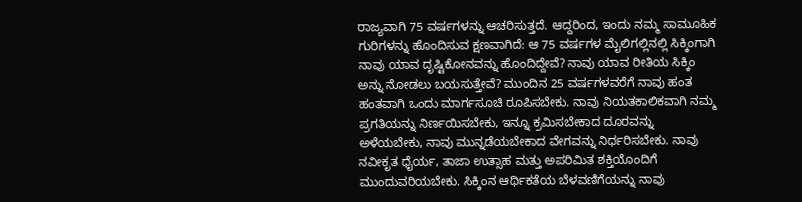ರಾಜ್ಯವಾಗಿ 75 ವರ್ಷಗಳನ್ನು ಆಚರಿಸುತ್ತದೆ. ಆದ್ದರಿಂದ, ಇಂದು ನಮ್ಮ ಸಾಮೂಹಿಕ ಗುರಿಗಳನ್ನು ಹೊಂದಿಸುವ ಕ್ಷಣವಾಗಿದೆ: ಆ 75 ವರ್ಷಗಳ ಮೈಲಿಗಲ್ಲಿನಲ್ಲಿ ಸಿಕ್ಕಿಂಗಾಗಿ ನಾವು ಯಾವ ದೃಷ್ಟಿಕೋನವನ್ನು ಹೊಂದಿದ್ದೇವೆ? ನಾವು ಯಾವ ರೀತಿಯ ಸಿಕ್ಕಿಂ ಅನ್ನು ನೋಡಲು ಬಯಸುತ್ತೇವೆ? ಮುಂದಿನ 25 ವರ್ಷಗಳವರೆಗೆ ನಾವು ಹಂತ ಹಂತವಾಗಿ ಒಂದು ಮಾರ್ಗಸೂಚಿ ರೂಪಿಸಬೇಕು. ನಾವು ನಿಯತಕಾಲಿಕವಾಗಿ ನಮ್ಮ ಪ್ರಗತಿಯನ್ನು ನಿರ್ಣಯಿಸಬೇಕು, ಇನ್ನೂ ಕ್ರಮಿಸಬೇಕಾದ ದೂರವನ್ನು ಅಳೆಯಬೇಕು, ನಾವು ಮುನ್ನಡೆಯಬೇಕಾದ ವೇಗವನ್ನು ನಿರ್ಧರಿಸಬೇಕು. ನಾವು ನವೀಕೃತ ಧೈರ್ಯ, ತಾಜಾ ಉತ್ಸಾಹ ಮತ್ತು ಅಪರಿಮಿತ ಶಕ್ತಿಯೊಂದಿಗೆ ಮುಂದುವರಿಯಬೇಕು. ಸಿಕ್ಕಿಂನ ಆರ್ಥಿಕತೆಯ ಬೆಳವಣಿಗೆಯನ್ನು ನಾವು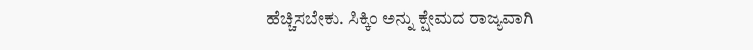ಹೆಚ್ಚಿಸಬೇಕು. ಸಿಕ್ಕಿಂ ಅನ್ನು ಕ್ಷೇಮದ ರಾಜ್ಯವಾಗಿ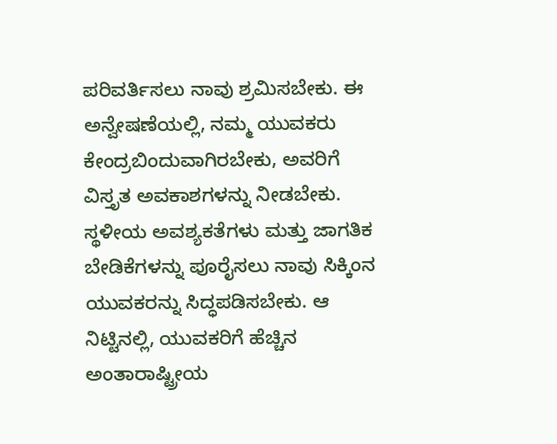ಪರಿವರ್ತಿಸಲು ನಾವು ಶ್ರಮಿಸಬೇಕು. ಈ ಅನ್ವೇಷಣೆಯಲ್ಲಿ, ನಮ್ಮ ಯುವಕರು ಕೇಂದ್ರಬಿಂದುವಾಗಿರಬೇಕು, ಅವರಿಗೆ ವಿಸ್ತೃತ ಅವಕಾಶಗಳನ್ನು ನೀಡಬೇಕು. ಸ್ಥಳೀಯ ಅವಶ್ಯಕತೆಗಳು ಮತ್ತು ಜಾಗತಿಕ ಬೇಡಿಕೆಗಳನ್ನು ಪೂರೈಸಲು ನಾವು ಸಿಕ್ಕಿಂನ ಯುವಕರನ್ನು ಸಿದ್ಧಪಡಿಸಬೇಕು. ಆ ನಿಟ್ಟಿನಲ್ಲಿ, ಯುವಕರಿಗೆ ಹೆಚ್ಚಿನ ಅಂತಾರಾಷ್ಟ್ರೀಯ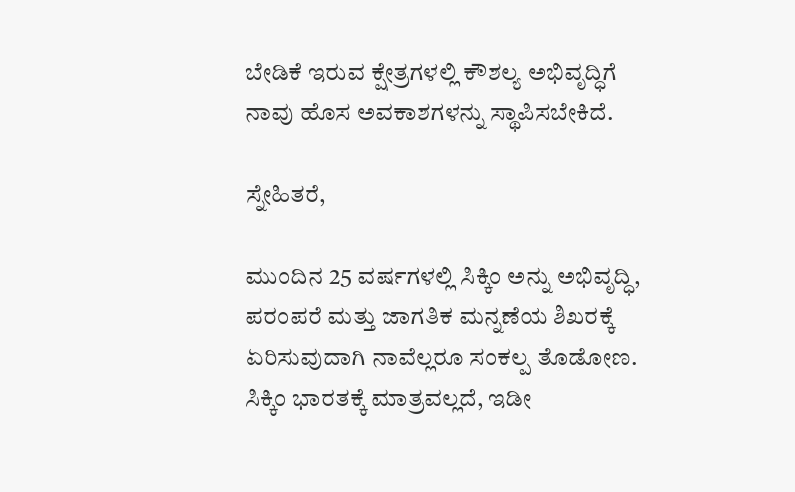ಬೇಡಿಕೆ ಇರುವ ಕ್ಷೇತ್ರಗಳಲ್ಲಿ ಕೌಶಲ್ಯ ಅಭಿವೃದ್ಧಿಗೆ ನಾವು ಹೊಸ ಅವಕಾಶಗಳನ್ನು ಸ್ಥಾಪಿಸಬೇಕಿದೆ.

ಸ್ನೇಹಿತರೆ,

ಮುಂದಿನ 25 ವರ್ಷಗಳಲ್ಲಿ ಸಿಕ್ಕಿಂ ಅನ್ನು ಅಭಿವೃದ್ಧಿ, ಪರಂಪರೆ ಮತ್ತು ಜಾಗತಿಕ ಮನ್ನಣೆಯ ಶಿಖರಕ್ಕೆ ಏರಿಸುವುದಾಗಿ ನಾವೆಲ್ಲರೂ ಸಂಕಲ್ಪ ತೊಡೋಣ. ಸಿಕ್ಕಿಂ ಭಾರತಕ್ಕೆ ಮಾತ್ರವಲ್ಲದೆ, ಇಡೀ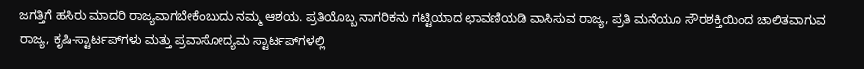ಜಗತ್ತಿಗೆ ಹಸಿರು ಮಾದರಿ ರಾಜ್ಯವಾಗಬೇಕೆಂಬುದು ನಮ್ಮ ಆಶಯ. ಪ್ರತಿಯೊಬ್ಬ ನಾಗರಿಕನು ಗಟ್ಟಿಯಾದ ಛಾವಣಿಯಡಿ ವಾಸಿಸುವ ರಾಜ್ಯ, ಪ್ರತಿ ಮನೆಯೂ ಸೌರಶಕ್ತಿಯಿಂದ ಚಾಲಿತವಾಗುವ ರಾಜ್ಯ, ಕೃಷಿ-ಸ್ಟಾರ್ಟಪ್‌ಗಳು ಮತ್ತು ಪ್ರವಾಸೋದ್ಯಮ ಸ್ಟಾರ್ಟಪ್‌ಗಳಲ್ಲಿ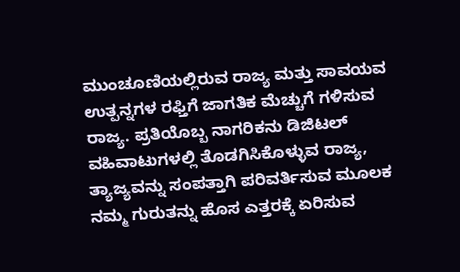ಮುಂಚೂಣಿಯಲ್ಲಿರುವ ರಾಜ್ಯ ಮತ್ತು ಸಾವಯವ ಉತ್ಪನ್ನಗಳ ರಫ್ತಿಗೆ ಜಾಗತಿಕ ಮೆಚ್ಚುಗೆ ಗಳಿಸುವ ರಾಜ್ಯ. ಪ್ರತಿಯೊಬ್ಬ ನಾಗರಿಕನು ಡಿಜಿಟಲ್ ವಹಿವಾಟುಗಳಲ್ಲಿ ತೊಡಗಿಸಿಕೊಳ್ಳುವ ರಾಜ್ಯ, ತ್ಯಾಜ್ಯವನ್ನು ಸಂಪತ್ತಾಗಿ ಪರಿವರ್ತಿಸುವ ಮೂಲಕ ನಮ್ಮ ಗುರುತನ್ನು ಹೊಸ ಎತ್ತರಕ್ಕೆ ಏರಿಸುವ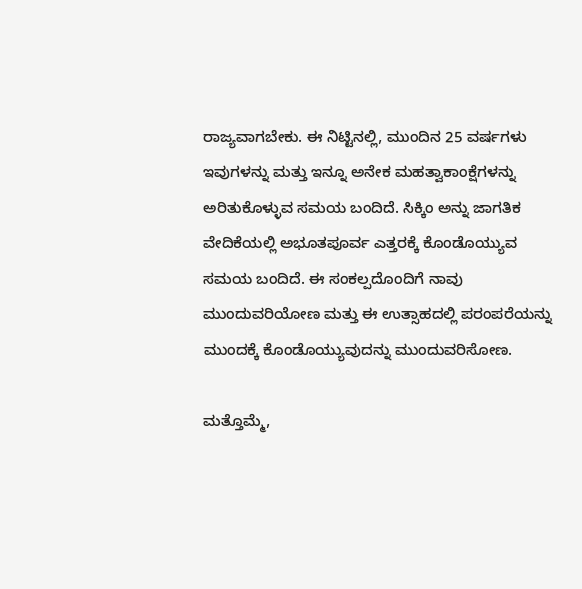ರಾಜ್ಯವಾಗಬೇಕು. ಈ ನಿಟ್ಟಿನಲ್ಲಿ, ಮುಂದಿನ 25 ವರ್ಷಗಳು ಇವುಗಳನ್ನು ಮತ್ತು ಇನ್ನೂ ಅನೇಕ ಮಹತ್ವಾಕಾಂಕ್ಷೆಗಳನ್ನು ಅರಿತುಕೊಳ್ಳುವ ಸಮಯ ಬಂದಿದೆ. ಸಿಕ್ಕಿಂ ಅನ್ನು ಜಾಗತಿಕ ವೇದಿಕೆಯಲ್ಲಿ ಅಭೂತಪೂರ್ವ ಎತ್ತರಕ್ಕೆ ಕೊಂಡೊಯ್ಯುವ ಸಮಯ ಬಂದಿದೆ. ಈ ಸಂಕಲ್ಪದೊಂದಿಗೆ ನಾವು ಮುಂದುವರಿಯೋಣ ಮತ್ತು ಈ ಉತ್ಸಾಹದಲ್ಲಿ ಪರಂಪರೆಯನ್ನು ಮುಂದಕ್ಕೆ ಕೊಂಡೊಯ್ಯುವುದನ್ನು ಮುಂದುವರಿಸೋಣ.

ಮತ್ತೊಮ್ಮೆ,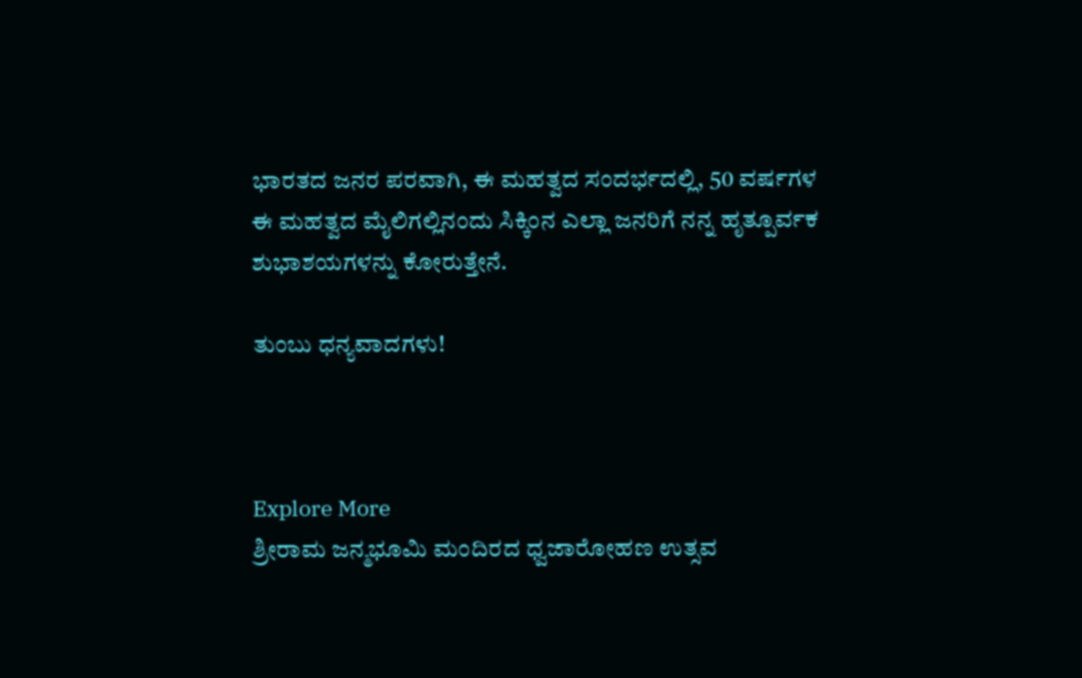ಭಾರತದ ಜನರ ಪರವಾಗಿ, ಈ ಮಹತ್ವದ ಸಂದರ್ಭದಲ್ಲಿ, 50 ವರ್ಷಗಳ ಈ ಮಹತ್ವದ ಮೈಲಿಗಲ್ಲಿನಂದು ಸಿಕ್ಕಿಂನ ಎಲ್ಲಾ ಜನರಿಗೆ ನನ್ನ ಹೃತ್ಪೂರ್ವಕ ಶುಭಾಶಯಗಳನ್ನು ಕೋರುತ್ತೇನೆ.

ತುಂಬು ಧನ್ಯವಾದಗಳು!



Explore More
ಶ್ರೀರಾಮ ಜನ್ಮಭೂಮಿ ಮಂದಿರದ ಧ್ವಜಾರೋಹಣ ಉತ್ಸವ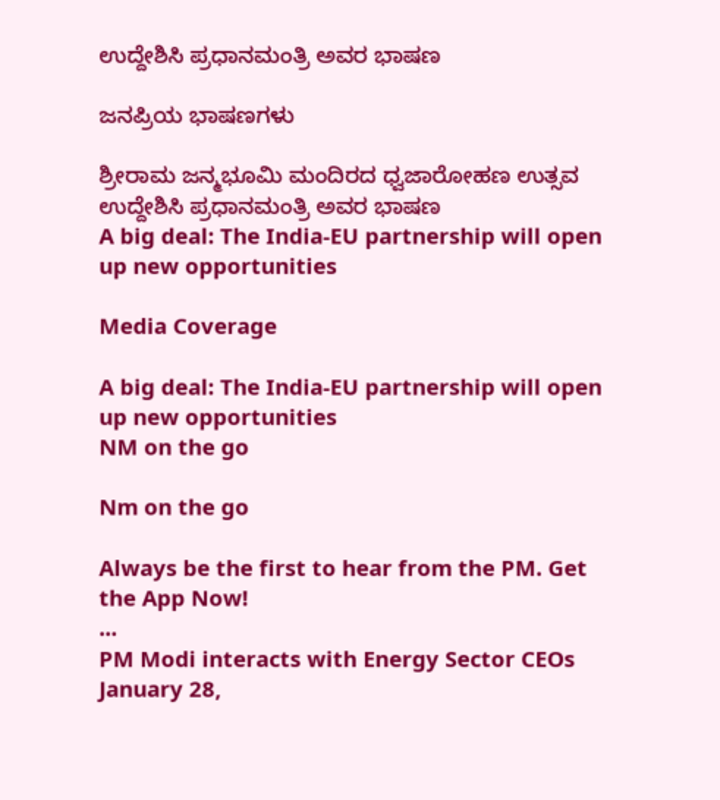ಉದ್ದೇಶಿಸಿ ಪ್ರಧಾನಮಂತ್ರಿ ಅವರ ಭಾಷಣ

ಜನಪ್ರಿಯ ಭಾಷಣಗಳು

ಶ್ರೀರಾಮ ಜನ್ಮಭೂಮಿ ಮಂದಿರದ ಧ್ವಜಾರೋಹಣ ಉತ್ಸವ ಉದ್ದೇಶಿಸಿ ಪ್ರಧಾನಮಂತ್ರಿ ಅವರ ಭಾಷಣ
A big deal: The India-EU partnership will open up new opportunities

Media Coverage

A big deal: The India-EU partnership will open up new opportunities
NM on the go

Nm on the go

Always be the first to hear from the PM. Get the App Now!
...
PM Modi interacts with Energy Sector CEOs
January 28,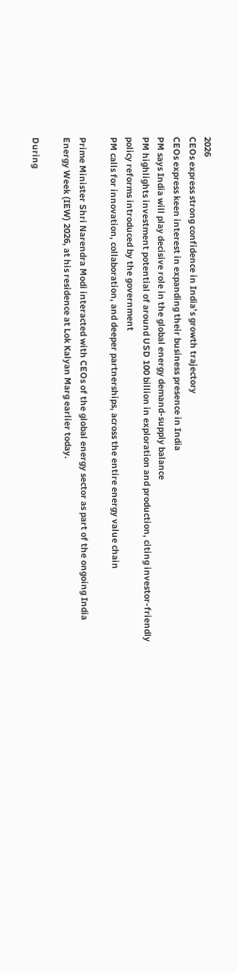2026
CEOs express strong confidence in India’s growth trajectory
CEOs express keen interest in expanding their business presence in India
PM says India will play decisive role in the global energy demand-supply balance
PM highlights investment potential of around USD 100 billion in exploration and production, citing investor-friendly policy reforms introduced by the government
PM calls for innovation, collaboration, and deeper partnerships, across the entire energy value chain

Prime Minister Shri Narendra Modi interacted with CEOs of the global energy sector as part of the ongoing India Energy Week (IEW) 2026, at his residence at Lok Kalyan Marg earlier today.

During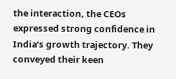the interaction, the CEOs expressed strong confidence in India’s growth trajectory. They conveyed their keen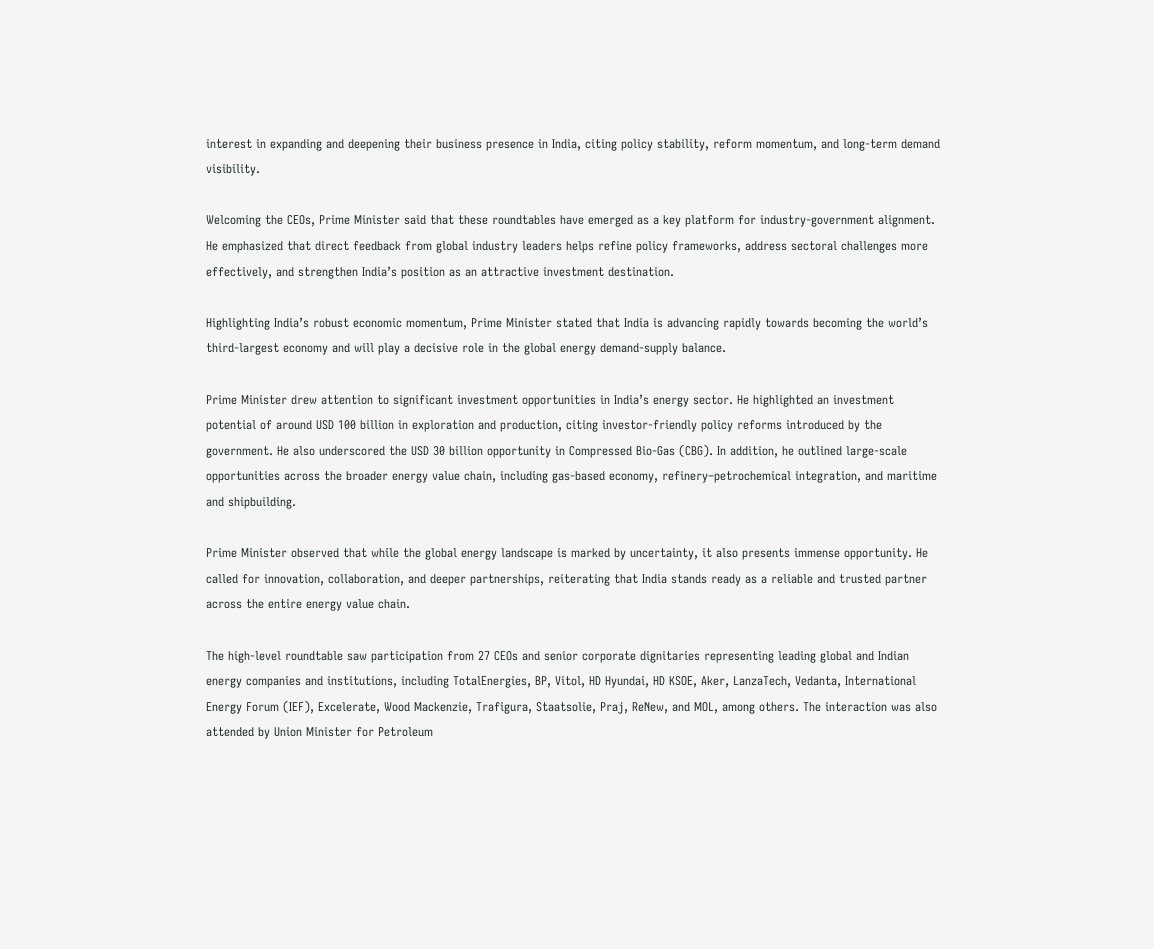interest in expanding and deepening their business presence in India, citing policy stability, reform momentum, and long-term demand visibility.

Welcoming the CEOs, Prime Minister said that these roundtables have emerged as a key platform for industry-government alignment. He emphasized that direct feedback from global industry leaders helps refine policy frameworks, address sectoral challenges more effectively, and strengthen India’s position as an attractive investment destination.

Highlighting India’s robust economic momentum, Prime Minister stated that India is advancing rapidly towards becoming the world’s third-largest economy and will play a decisive role in the global energy demand-supply balance.

Prime Minister drew attention to significant investment opportunities in India’s energy sector. He highlighted an investment potential of around USD 100 billion in exploration and production, citing investor-friendly policy reforms introduced by the government. He also underscored the USD 30 billion opportunity in Compressed Bio-Gas (CBG). In addition, he outlined large-scale opportunities across the broader energy value chain, including gas-based economy, refinery–petrochemical integration, and maritime and shipbuilding.

Prime Minister observed that while the global energy landscape is marked by uncertainty, it also presents immense opportunity. He called for innovation, collaboration, and deeper partnerships, reiterating that India stands ready as a reliable and trusted partner across the entire energy value chain.

The high-level roundtable saw participation from 27 CEOs and senior corporate dignitaries representing leading global and Indian energy companies and institutions, including TotalEnergies, BP, Vitol, HD Hyundai, HD KSOE, Aker, LanzaTech, Vedanta, International Energy Forum (IEF), Excelerate, Wood Mackenzie, Trafigura, Staatsolie, Praj, ReNew, and MOL, among others. The interaction was also attended by Union Minister for Petroleum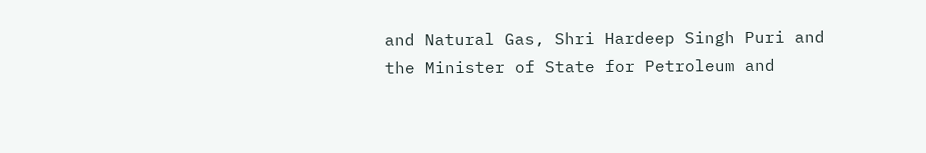and Natural Gas, Shri Hardeep Singh Puri and the Minister of State for Petroleum and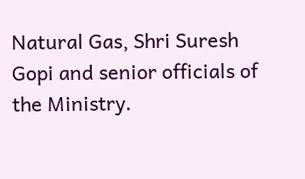Natural Gas, Shri Suresh Gopi and senior officials of the Ministry.